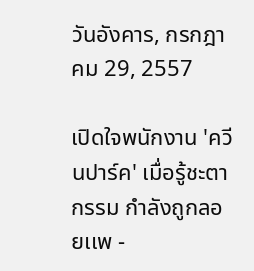วันอังคาร, กรกฎาคม 29, 2557

เปิดใจพนักงาน 'ควีนปาร์ค' เมื่อรู้ชะตากรรม กำลังถูกลอยเเพ -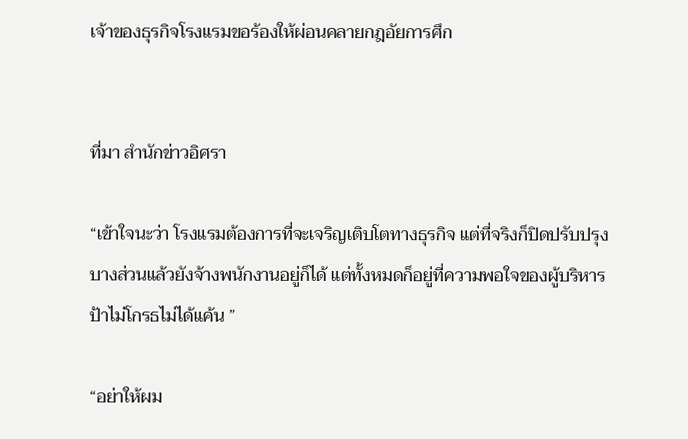เจ้าของธุรกิจโรงแรมขอร้องให้ผ่อนคลายกฎอัยการศึก


ที่มา สำนักข่าวอิศรา

“เข้าใจนะว่า โรงแรมต้องการที่จะเจริญเติบโตทางธุรกิจ แต่ที่จริงก็ปิดปรับปรุงบางส่วนแล้วยังจ้างพนักงานอยู่ก็ได้ แต่ทั้งหมดก็อยู่ที่ความพอใจของผู้บริหาร ป้าไม่โกรธไม่ได้แค้น ”

“อย่าให้ผม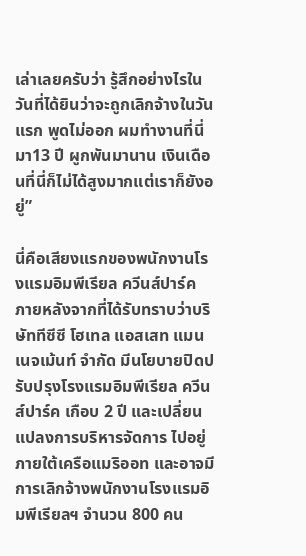เล่าเลยครับว่า รู้สึกอย่างไรในวันที่ได้ยินว่าจะถูกเลิกจ้างในวันแรก พูดไม่ออก ผมทำงานที่นี่มา13 ปี ผูกพันมานาน เงินเดือนที่นี่ก็ไม่ได้สูงมากแต่เราก็ยังอยู่”

นี่คือเสียงแรกของพนักงานโรงแรมอิมพีเรียล ควีนส์ปาร์ค ภายหลังจากที่ได้รับทราบว่าบริษัททีซีซี โฮเทล แอสเสท แมนเนจเม้นท์ จำกัด มีนโยบายปิดปรับปรุงโรงแรมอิมพีเรียล ควีนส์ปาร์ค เกือบ 2 ปี และเปลี่ยนแปลงการบริหารจัดการ ไปอยู่ภายใต้เครือแมริออท และอาจมีการเลิกจ้างพนักงานโรงแรมอิมพีเรียลฯ จำนวน 800 คน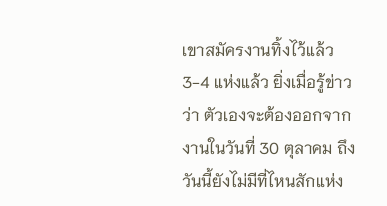เขาสมัครงานทิ้งไว้แล้ว 3-4 แห่งแล้ว ยิ่งเมื่อรู้ข่าวว่า ตัวเองจะต้องออกจากงานในวันที่ 30 ตุลาคม ถึงวันนี้ยังไม่มีที่ไหนสักแห่ง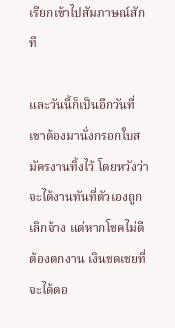เรียกเข้าไปสัมภาษณ์สักที

และวันนี้ก็เป็นอีกวันที่เขาต้องมานั่งกรอกใบสมัครงานทิ้งไว้ โดยหวังว่าจะได้งานทันที่ตัวเองถูกเลิกจ้าง แต่หากโชคไม่ดีต้องตกงาน เงินชดเชยที่จะได้ตอ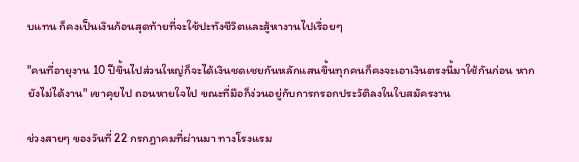บแทน ก็คงเป็นเงินก้อนสุดท้ายที่จะใช้ปะทังชีวิตและสู้หางานไปเรื่อยๆ

"คนที่อายุงาน 10 ปีขึ้นไปส่วนใหญ่ก็จะได้เงินชดเชยกันหลักแสนขึ้นทุกคนก็คงจะเอาเงินตรงนี้มาใช้กันก่อน หากยังไม่ได้งาน" เขาคุยไป ถอนหายใจไป ขณะที่มือก็ง่วนอยู่กับการกรอกประวัติลงในใบสมัครงาน

ช่วงสายๆ ของวันที่ 22 กรกฎาคมที่ผ่านมา ทางโรงแรม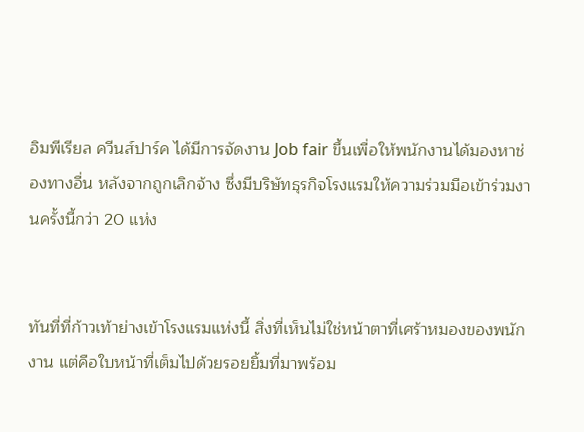อิมพีเรียล ควีนส์ปาร์ค ได้มีการจัดงาน Job fair ขึ้นเพื่อให้พนักงานได้มองหาช่องทางอื่น หลังจากถูกเลิกจ้าง ซึ่งมีบริษัทธุรกิจโรงแรมให้ความร่วมมือเข้าร่วมงานครั้งนี้กว่า 20 แห่ง


ทันที่ที่ก้าวเท้าย่างเข้าโรงแรมแห่งนี้ สิ่งที่เห็นไม่ใช่หน้าตาที่เศร้าหมองของพนักงาน แต่คือใบหน้าที่เต็มไปด้วยรอยยิ้มที่มาพร้อม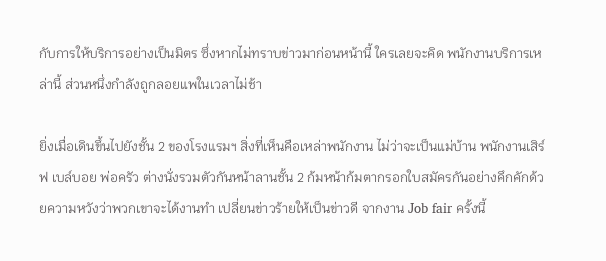กับการให้บริการอย่างเป็นมิตร ซึ่งหากไม่ทราบข่าวมาก่อนหน้านี้ ใครเลยจะคิด พนักงานบริการเหล่านี้ ส่วนหนึ่งกำลังถูกลอยแพในเวลาไม่ช้า

ยิ่งเมื่อเดินขึ้นไปยังชั้น 2 ของโรงแรมฯ สิ่งที่เห็นคือเหล่าพนักงาน ไม่ว่าจะเป็นแม่บ้าน พนักงานเสิร์ฟ เบล์บอย พ่อครัว ต่างนั่งรวมตัวกันหน้าลานชั้น 2 ก้มหน้าก้มตากรอกใบสมัครกันอย่างคึกคักด้วยความหวังว่าพวกเขาจะได้งานทำ เปลี่ยนข่าวร้ายให้เป็นข่าวดี จากงาน Job fair ครั้งนี้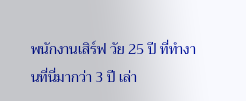พนักงานเสิร์ฟ วัย 25 ปี ที่ทำงานที่นี่มากว่า 3 ปี เล่า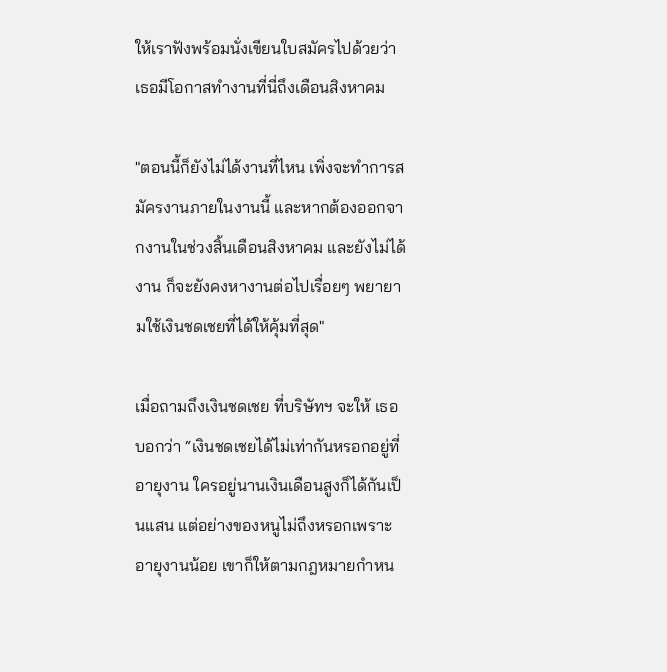ให้เราฟังพร้อมนั่งเขียนใบสมัครไปด้วยว่า เธอมีโอกาสทำงานที่นี่ถึงเดือนสิงหาคม

"ตอนนี้ก็ยังไม่ได้งานที่ไหน เพิ่งจะทำการสมัครงานภายในงานนี้ และหากต้องออกจากงานในช่วงสิ้นเดือนสิงหาคม และยังไม่ได้งาน ก็จะยังคงหางานต่อไปเรื่อยๆ พยายามใช้เงินชดเชยที่ได้ให้คุ้มที่สุด"

เมื่อถามถึงเงินชดเชย ที่บริษัทฯ จะให้ เธอบอกว่า “เงินชดเชยได้ไม่เท่ากันหรอกอยู่ที่อายุงาน ใครอยู่นานเงินเดือนสูงก็ได้กันเป็นแสน แต่อย่างของหนูไม่ถึงหรอกเพราะอายุงานน้อย เขาก็ให้ตามกฎหมายกำหน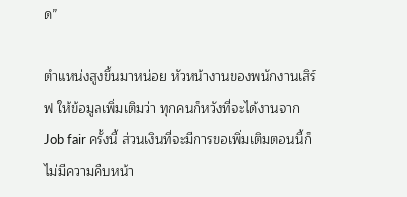ด”

ตำแหน่งสูงขึ้นมาหน่อย หัวหน้างานของพนักงานเสิร์ฟ ให้ข้อมูลเพิ่มเติมว่า ทุกคนก็หวังที่จะได้งานจาก Job fair ครั้งนี้ ส่วนเงินที่จะมีการขอเพิ่มเติมตอนนี้ก็ไม่มีความคืบหน้า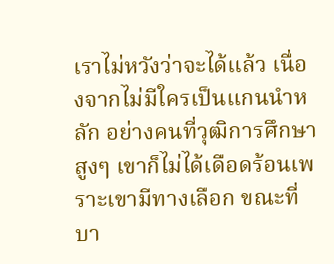เราไม่หวังว่าจะได้แล้ว เนื่องจากไม่มีใครเป็นแกนนำหลัก อย่างคนที่วุฒิการศึกษาสูงๆ เขาก็ไม่ได้เดือดร้อนเพราะเขามีทางเลือก ขณะที่บา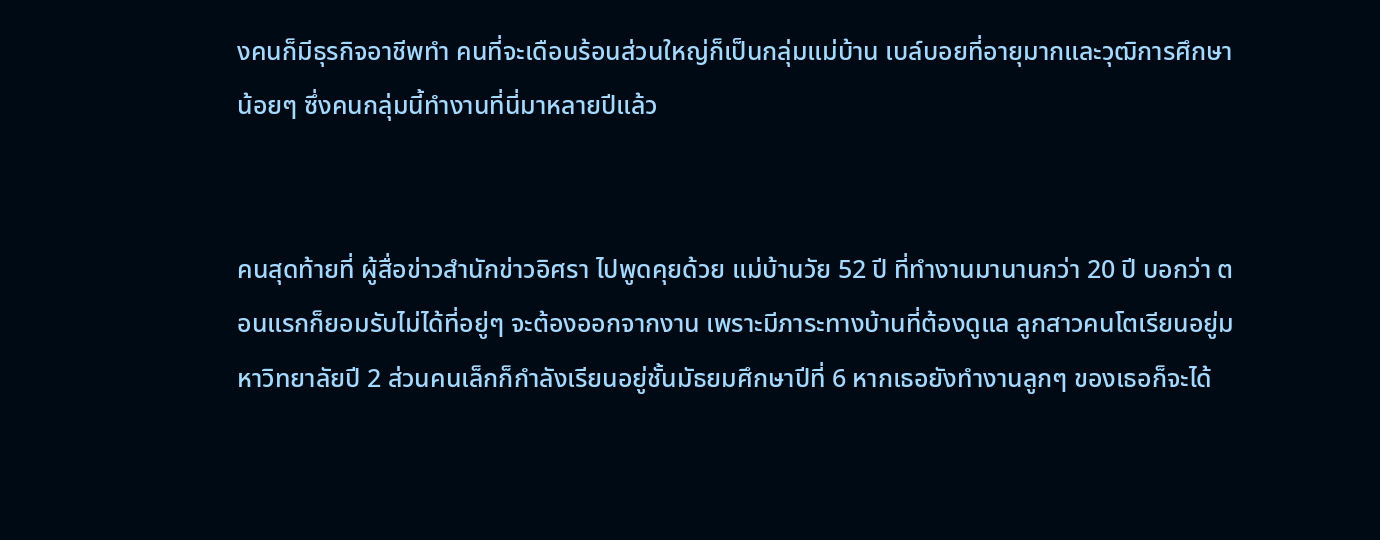งคนก็มีธุรกิจอาชีพทำ คนที่จะเดือนร้อนส่วนใหญ่ก็เป็นกลุ่มแม่บ้าน เบล์บอยที่อายุมากและวุฒิการศึกษาน้อยๆ ซึ่งคนกลุ่มนี้ทำงานที่นี่มาหลายปีแล้ว


คนสุดท้ายที่ ผู้สื่อข่าวสำนักข่าวอิศรา ไปพูดคุยด้วย แม่บ้านวัย 52 ปี ที่ทำงานมานานกว่า 20 ปี บอกว่า ตอนแรกก็ยอมรับไม่ได้ที่อยู่ๆ จะต้องออกจากงาน เพราะมีภาระทางบ้านที่ต้องดูแล ลูกสาวคนโตเรียนอยู่มหาวิทยาลัยปี 2 ส่วนคนเล็กก็กำลังเรียนอยู่ชั้นมัธยมศึกษาปีที่ 6 หากเธอยังทำงานลูกๆ ของเธอก็จะได้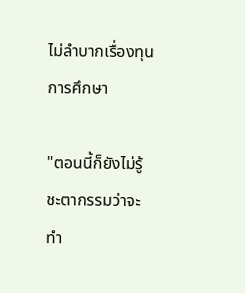ไม่ลำบากเรื่องทุนการศึกษา

"ตอนนี้ก็ยังไม่รู้ชะตากรรมว่าจะทำ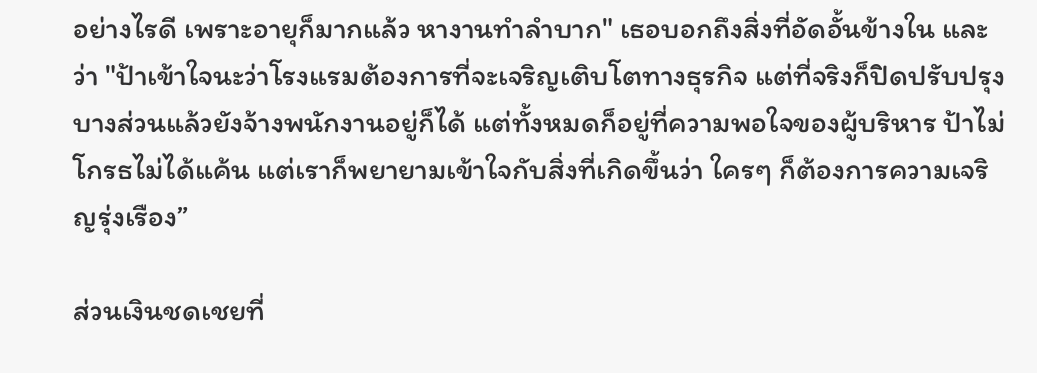อย่างไรดี เพราะอายุก็มากแล้ว หางานทำลำบาก" เธอบอกถึงสิ่งที่อัดอั้นข้างใน และว่า "ป้าเข้าใจนะว่าโรงแรมต้องการที่จะเจริญเติบโตทางธุรกิจ แต่ที่จริงก็ปิดปรับปรุงบางส่วนแล้วยังจ้างพนักงานอยู่ก็ได้ แต่ทั้งหมดก็อยู่ที่ความพอใจของผู้บริหาร ป้าไม่โกรธไม่ได้แค้น แต่เราก็พยายามเข้าใจกับสิ่งที่เกิดขึ้นว่า ใครๆ ก็ต้องการความเจริญรุ่งเรือง”

ส่วนเงินชดเชยที่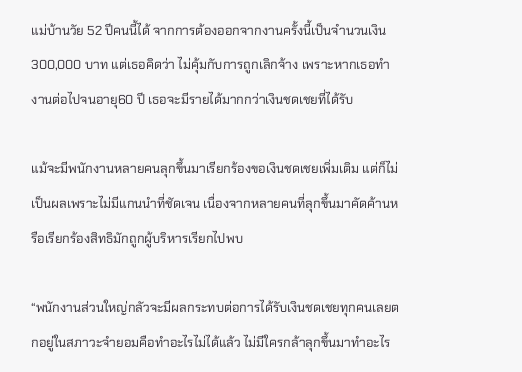แม่บ้านวัย 52 ปีคนนี้ได้ จากการต้องออกจากงานครั้งนี้เป็นจำนวนเงิน 300,000 บาท แต่เธอคิดว่า ไม่คุ้มกับการถูกเลิกจ้าง เพราะหากเธอทำงานต่อไปจนอายุ60 ปี เธอจะมีรายได้มากกว่าเงินชดเชยที่ได้รับ

แม้จะมีพนักงานหลายคนลุกขึ้นมาเรียกร้องขอเงินชดเชยเพิ่มเติม แต่ก็ไม่เป็นผลเพราะไม่มีแกนนำที่ชัดเจน เนื่องจากหลายคนที่ลุกขึ้นมาคัดค้านหรือเรียกร้องสิทธิมักถูกผู้บริหารเรียกไปพบ

“พนักงานส่วนใหญ่กลัวจะมีผลกระทบต่อการได้รับเงินชดเชยทุกคนเลยตกอยู่ในสภาวะจำยอมคือทำอะไรไม่ได้แล้ว ไม่มีใครกล้าลุกขึ้นมาทำอะไร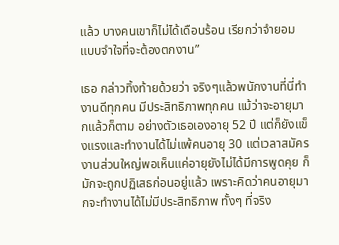แล้ว บางคนเขาก็ไม่ได้เดือนร้อน เรียกว่าจำยอมแบบจำใจที่จะต้องตกงาน”

เธอ กล่าวทิ้งท้ายด้วยว่า จริงๆแล้วพนักงานที่นี่ทำงานดีทุกคน มีประสิทธิภาพทุกคน แม้ว่าจะอายุมากแล้วก็ตาม อย่างตัวเธอเองอายุ 52 ปี แต่ก็ยังแข็งแรงและทำงานได้ไม่แพ้คนอายุ 30 แต่เวลาสมัครงานส่วนใหญ่พอเห็นแค่อายุยังไม่ได้มีการพูดคุย ก็มักจะถูกปฏิเสธก่อนอยู่แล้ว เพราะคิดว่าคนอายุมากจะทำงานได้ไม่มีประสิทธิภาพ ทั้งๆ ที่จริง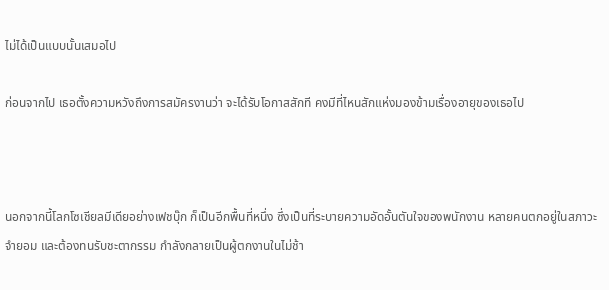ไม่ได้เป็นแบบนั้นเสมอไป

ก่อนจากไป เธอตั้งความหวังถึงการสมัครงานว่า จะได้รับโอกาสสักที คงมีที่ไหนสักแห่งมองข้ามเรื่องอายุของเธอไป



นอกจากนี้โลกโซเชียลมีเดียอย่างเฟชบุ๊ก ก็เป็นอีกพื้นที่หนึ่ง ซึ่งเป็นที่ระบายความอัดอั้นตันใจของพนักงาน หลายคนตกอยู่ในสภาวะจำยอม และต้องทนรับชะตากรรม กำลังกลายเป็นผู้ตกงานในไม่ช้า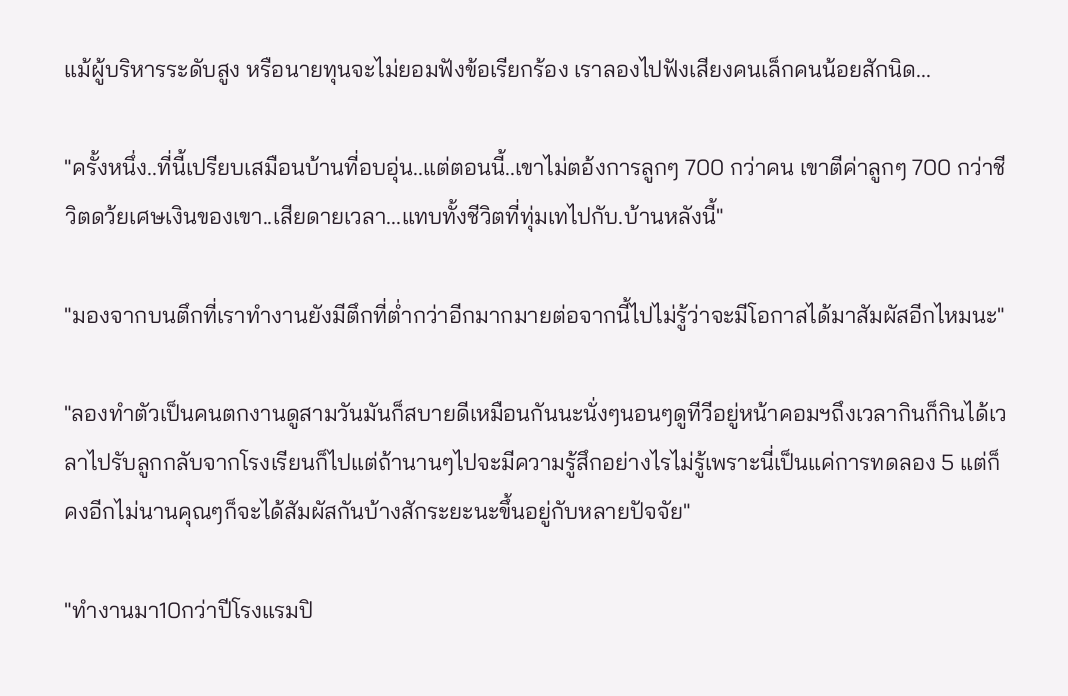แม้ผู้บริหารระดับสูง หรือนายทุนจะไม่ยอมฟังข้อเรียกร้อง เราลองไปฟังเสียงคนเล็กคนน้อยสักนิด...

"ครั้งหนึ่ง..ที่นี้เปรียบเสมือนบ้านที่อบอุ่น..แต่ตอนนี้..เขาไม่ตอ้งการลูกๆ 700 กว่าคน เขาตีค่าลูกๆ 700 กว่าชีวิตดว้ยเศษเงินของเขา..เสียดายเวลา...แทบทั้งชีวิตที่ทุ่มเทไปกับ.บ้านหลังนี้"

"มองจากบนตึกที่เราทำงานยังมีตึกที่ต่ำกว่าอีกมากมายต่อจากนี้ไปไม่รู้ว่าจะมีโอกาสได้มาสัมผัสอีกไหมนะ"

"ลองทำตัวเป็นคนตกงานดูสามวันมันก็สบายดีเหมือนกันนะนั่งๆนอนๆดูทีวีอยู่หน้าคอมฯถึงเวลากินก็กินได้เวลาไปรับลูกกลับจากโรงเรียนก็ไปแต่ถ้านานๆไปจะมีความรู้สึกอย่างไรไม่รู้เพราะนี่เป็นแค่การทดลอง 5 แต่ก็คงอีกไม่นานคุณๆก็จะได้สัมผัสกันบ้างสักระยะนะขึ้นอยู่กับหลายปัจจัย"

"ทำงานมา10กว่าปีโรงแรมปิ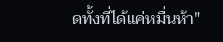ดทั้งที่ได้แค่หมื่นห้า"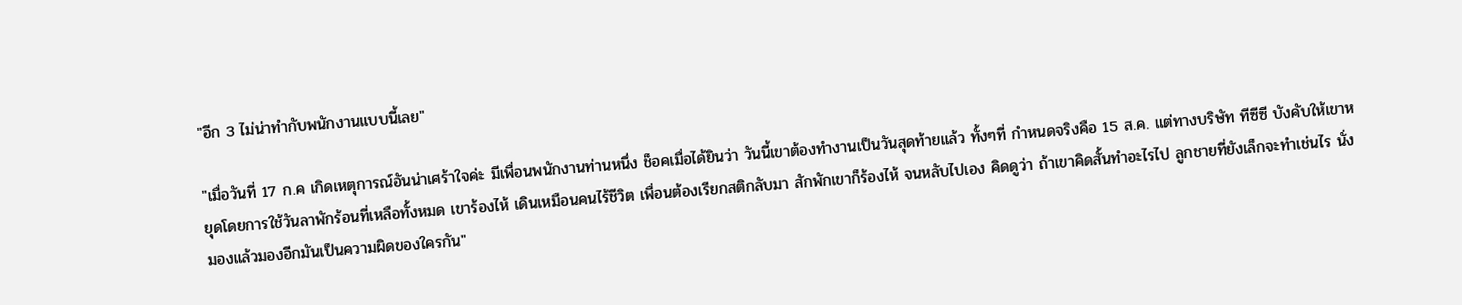"อีก 3 ไม่น่าทำกับพนักงานแบบนี้เลย"

"เมื่อวันที่ 17 ก.ค เกิดเหตุการณ์อันน่าเศร้าใจค่ะ มีเพื่อนพนักงานท่านหนึ่ง ช็อคเมื่อได้ยินว่า วันนี้เขาต้องทำงานเป็นวันสุดท้ายแล้ว ทั้งๆที่ กำหนดจริงคือ 15 ส.ค. แต่ทางบริษัท ทีซีซี บังคับให้เขาหยุดโดยการใช้วันลาพักร้อนที่เหลือทั้งหมด เขาร้องไห้ เดินเหมือนคนไร้ชีวิต เพื่อนต้องเรียกสติกลับมา สักพักเขาก็ร้องไห้ จนหลับไปเอง คิดดูว่า ถ้าเขาคิดสั้นทำอะไรไป ลูกชายที่ยังเล็กจะทำเช่นไร นั่งมองแล้วมองอีกมันเป็นความผิดของใครกัน"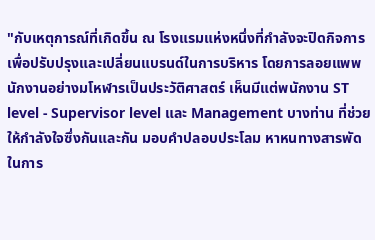"กับเหตุการณ์ที่เกิดขึ้น ณ โรงแรมแห่งหนึ่งที่กำลังจะปิดกิจการเพื่อปรับปรุงและเปลี่ยนแบรนด์ในการบริหาร โดยการลอยแพพนักงานอย่างมโหฬารเป็นประวัติศาสตร์ เห็นมีแต่พนักงาน ST level - Supervisor level และ Management บางท่าน ที่ช่วยให้กำลังใจซึ่งกันและกัน มอบคำปลอบประโลม หาหนทางสารพัดในการ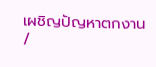เผชิญปัญหาตกงาน /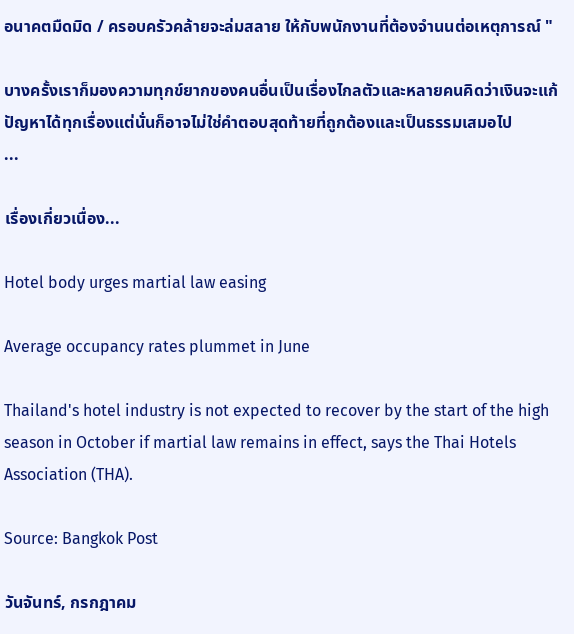อนาคตมืดมิด / ครอบครัวคล้ายจะล่มสลาย ให้กับพนักงานที่ต้องจำนนต่อเหตุการณ์ "

บางครั้งเราก็มองความทุกข์ยากของคนอื่นเป็นเรื่องไกลตัวและหลายคนคิดว่าเงินจะแก้ปัญหาได้ทุกเรื่องแต่นั่นก็อาจไม่ใช่คำตอบสุดท้ายที่ถูกต้องและเป็นธรรมเสมอไป
...

เรื่องเกี่ยวเนื่อง...

Hotel body urges martial law easing

Average occupancy rates plummet in June

Thailand's hotel industry is not expected to recover by the start of the high season in October if martial law remains in effect, says the Thai Hotels Association (THA).

Source: Bangkok Post

วันจันทร์, กรกฎาคม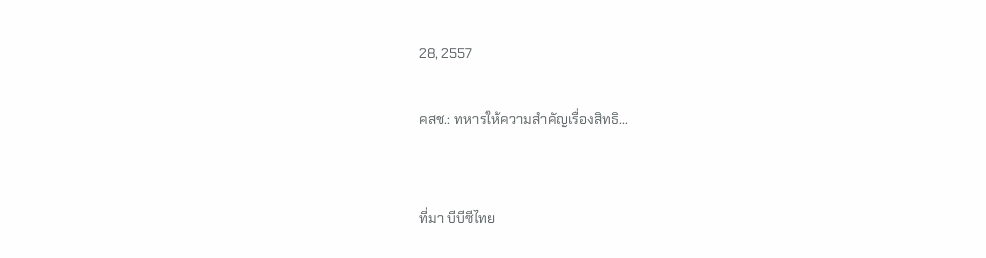28, 2557

คสช.: ทหารให้ความสำคัญเรื่องสิทธิ...


ที่มา บีบีซีไทย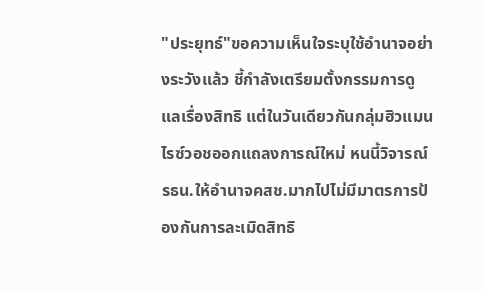"ประยุทธ์"ขอความเห็นใจระบุใช้อำนาจอย่างระวังแล้ว ชี้กำลังเตรียมตั้งกรรมการดูแลเรื่องสิทธิ แต่ในวันเดียวกันกลุ่มฮิวแมนไรซ์วอชออกแถลงการณ์ใหม่ หนนี้วิจารณ์รธน.ให้อำนาจคสช.มากไปไม่มีมาตรการป้องกันการละเมิดสิทธิ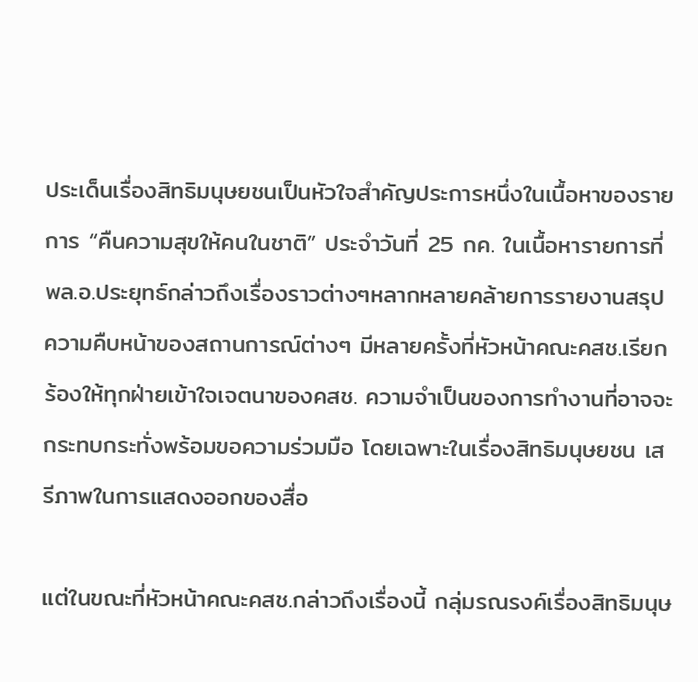ประเด็นเรื่องสิทธิมนุษยชนเป็นหัวใจสำคัญประการหนึ่งในเนื้อหาของรายการ “คืนความสุขให้คนในชาติ” ประจำวันที่ 25 กค. ในเนื้อหารายการที่พล.อ.ประยุทธ์กล่าวถึงเรื่องราวต่างๆหลากหลายคล้ายการรายงานสรุปความคืบหน้าของสถานการณ์ต่างๆ มีหลายครั้งที่หัวหน้าคณะคสช.เรียกร้องให้ทุกฝ่ายเข้าใจเจตนาของคสช. ความจำเป็นของการทำงานที่อาจจะกระทบกระทั่งพร้อมขอความร่วมมือ โดยเฉพาะในเรื่องสิทธิมนุษยชน เสรีภาพในการแสดงออกของสื่อ

แต่ในขณะที่หัวหน้าคณะคสช.กล่าวถึงเรื่องนี้ กลุ่มรณรงค์เรื่องสิทธิมนุษ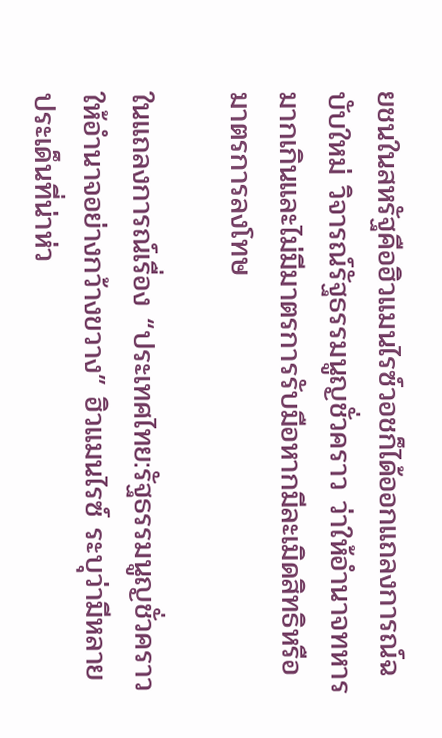ยชนในสหรัฐคือฮิวแมนไรซ์วอชก็ได้ออกแถลงการณ์ฉบับใหม่ วิจารณ์รัฐธรรมนูญชั่วคราว ว่าให้อำนาจทหารมากเกินและไม่มีมาตรการรับมือหากมีละเมิดสิทธิหรือมาตรการลงโทษ

ในแถลงการณ์เรื่อง “ประเทศไทย:รัฐธรรมนูญชั่วคราวให้อำนาจอย่างกว้างขวาง” ฮิวแมนไรซ์ ระบุว่ามีหลายประเด็นที่น่าห่ว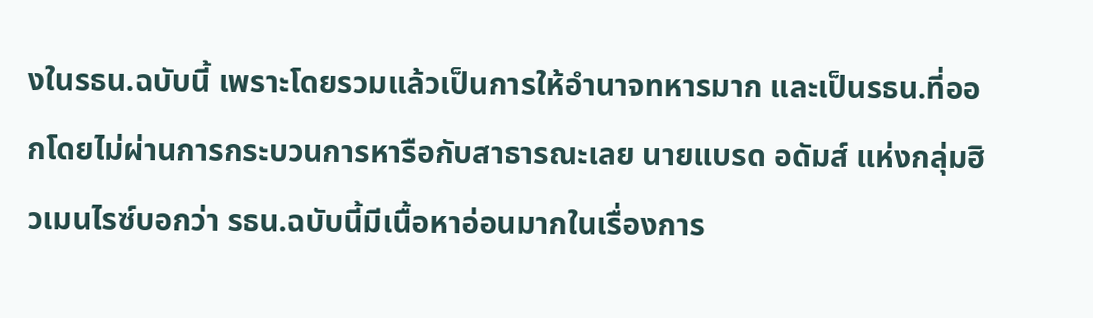งในรธน.ฉบับนี้ เพราะโดยรวมแล้วเป็นการให้อำนาจทหารมาก และเป็นรธน.ที่ออกโดยไม่ผ่านการกระบวนการหารือกับสาธารณะเลย นายแบรด อดัมส์ แห่งกลุ่มฮิวเมนไรซ์บอกว่า รธน.ฉบับนี้มีเนื้อหาอ่อนมากในเรื่องการ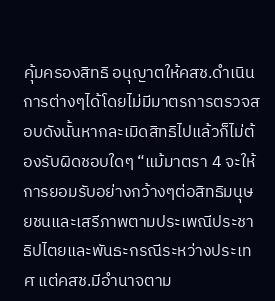คุ้มครองสิทธิ อนุญาตให้คสช.ดำเนินการต่างๆได้โดยไม่มีมาตรการตรวจสอบดังนั้นหากละเมิดสิทธิไปแล้วก็ไม่ต้องรับผิดชอบใดๆ “แม้มาตรา 4 จะให้การยอมรับอย่างกว้างๆต่อสิทธิมนุษยชนและเสรีภาพตามประเพณีประชาธิปไตยและพันธะกรณีระหว่างประเทศ แต่คสช.มีอำนาจตาม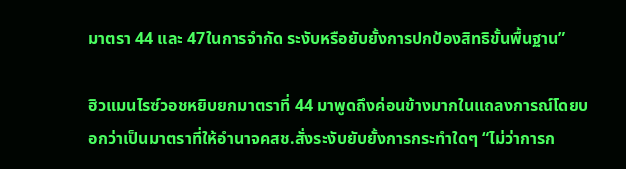มาตรา 44 และ 47ในการจำกัด ระงับหรือยับยั้งการปกป้องสิทธิขั้นพื้นฐาน”

ฮิวแมนไรซ์วอชหยิบยกมาตราที่ 44 มาพูดถึงค่อนข้างมากในแถลงการณ์โดยบอกว่าเป็นมาตราที่ให้อำนาจคสช.สั่งระงับยับยั้งการกระทำใดๆ “ไม่ว่าการก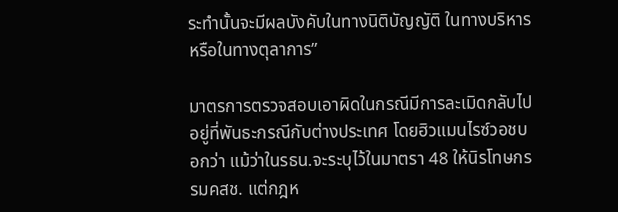ระทำนั้นจะมีผลบังคับในทางนิติบัญญัติ ในทางบริหารหรือในทางตุลาการ”

มาตรการตรวจสอบเอาผิดในกรณีมีการละเมิดกลับไปอยู่ที่พันธะกรณีกับต่างประเทศ โดยฮิวแมนไรซ์วอชบอกว่า แม้ว่าในรธน.จะระบุไว้ในมาตรา 48 ให้นิรโทษกรรมคสช. แต่กฎห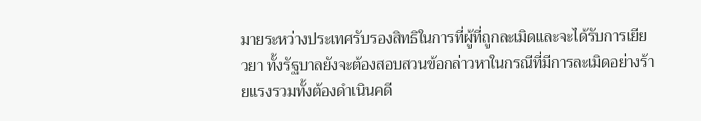มายระหว่างประเทศรับรองสิทธิในการที่ผู้ที่ถูกละเมิดและจะได้รับการเยียวยา ทั้งรัฐบาลยังจะต้องสอบสวนข้อกล่าวหาในกรณีที่มีการละเมิดอย่างร้ายแรงรวมทั้งต้องดำเนินคดี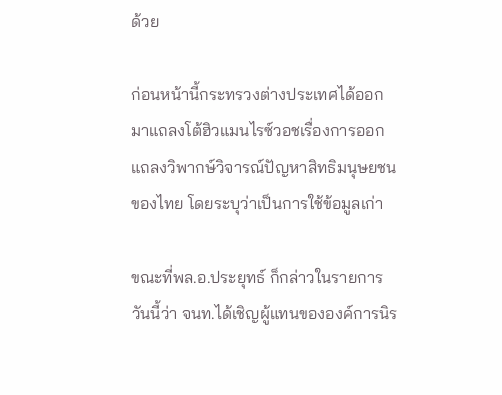ด้วย

ก่อนหน้านี้กระทรวงต่างประเทศได้ออกมาแถลงโต้ฮิวแมนไรซ์วอชเรื่องการออกแถลงวิพากษ์วิจารณ์ปัญหาสิทธิมนุษยชนของไทย โดยระบุว่าเป็นการใช้ข้อมูลเก่า

ขณะที่พล.อ.ประยุทธ์ ก็กล่าวในรายการวันนี้ว่า จนท.ได้เชิญผู้แทนขององค์การนิร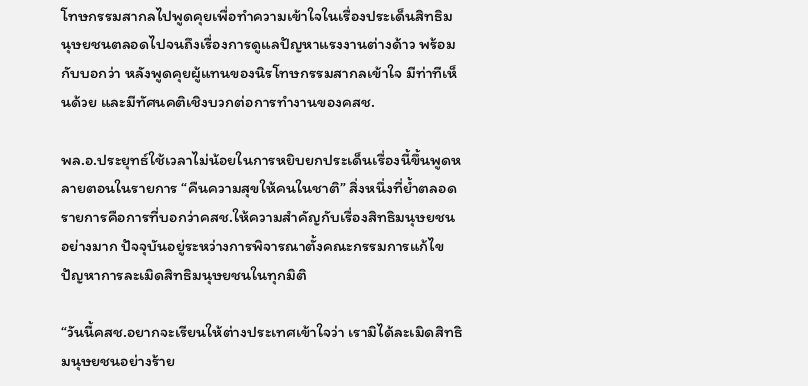โทษกรรมสากลไปพูดคุยเพื่อทำความเข้าใจในเรื่องประเด็นสิทธิมนุษยชนตลอดไปจนถึงเรื่องการดูแลปัญหาแรงงานต่างด้าว พร้อมกับบอกว่า หลังพูดคุยผู้แทนของนิรโทษกรรมสากลเข้าใจ มีท่าทีเห็นด้วย และมีทัศนคติเชิงบวกต่อการทำงานของคสช.

พล.อ.ประยุทธ์ใช้เวลาไม่น้อยในการหยิบยกประเด็นเรื่องนี้ขึ้นพูดหลายตอนในรายการ “คืนความสุขให้คนในชาติ” สิ่งหนึ่งที่ย้ำตลอดรายการคือการที่บอกว่าคสช.ให้ความสำคัญกับเรื่องสิทธิมนุษยชนอย่างมาก ปัจจุบันอยู่ระหว่างการพิจารณาตั้งคณะกรรมการแก้ไขปัญหาการละเมิดสิทธิมนุษยชนในทุกมิติ

“วันนี้คสช.อยากจะเรียนให้ต่างประเทศเข้าใจว่า เรามิได้ละเมิดสิทธิมนุษยชนอย่างร้าย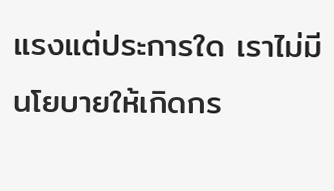แรงแต่ประการใด เราไม่มีนโยบายให้เกิดกร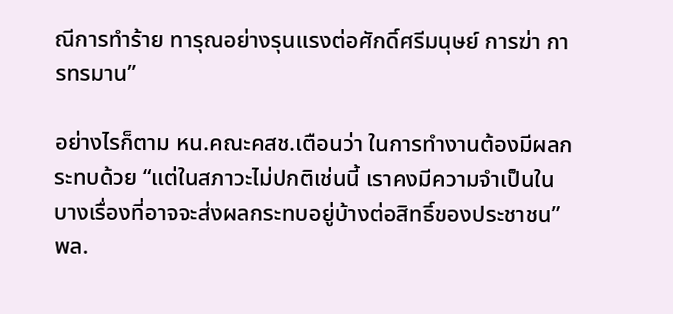ณีการทำร้าย ทารุณอย่างรุนแรงต่อศักดิ์ศรีมนุษย์ การฆ่า การทรมาน”

อย่างไรก็ตาม หน.คณะคสช.เตือนว่า ในการทำงานต้องมีผลกระทบด้วย “แต่ในสภาวะไม่ปกติเช่นนี้ เราคงมีความจำเป็นในบางเรื่องที่อาจจะส่งผลกระทบอยู่บ้างต่อสิทธิ์ของประชาชน” พล.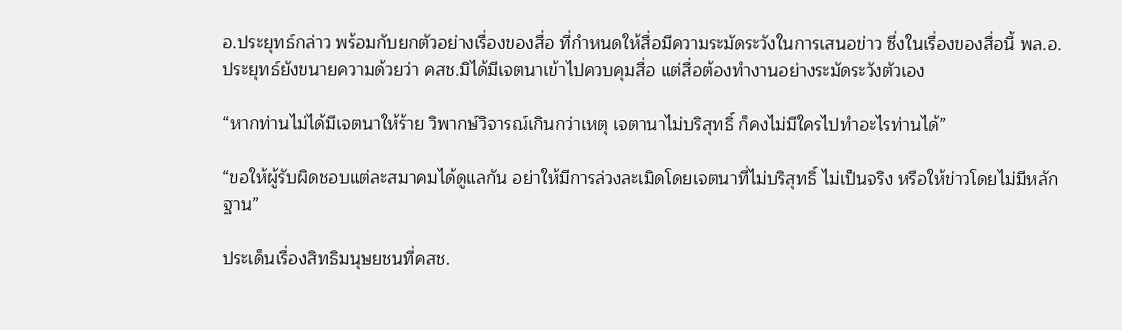อ.ประยุทธ์กล่าว พร้อมกับยกตัวอย่างเรื่องของสื่อ ที่กำหนดให้สื่อมีความระมัดระวังในการเสนอข่าว ซึ่งในเรื่องของสื่อนี้ พล.อ.ประยุทธ์ยังขนายความด้วยว่า คสช.มิได้มีเจตนาเข้าไปควบคุมสื่อ แต่สื่อต้องทำงานอย่างระมัดระวังตัวเอง

“หากท่านไม่ได้มีเจตนาให้ร้าย วิพากษ์วิจารณ์เกินกว่าเหตุ เจตานาไม่บริสุทธิ์ ก็คงไม่มีใครไปทำอะไรท่านได้”

“ขอให้ผู้รับผิดชอบแต่ละสมาคมได้ดูแลกัน อย่าให้มีการล่วงละเมิดโดยเจตนาที่ไม่บริสุทธิ์ ไม่เป็นจริง หรือให้ข่าวโดยไม่มีหลักฐาน”

ประเด็นเรื่องสิทธิมนุษยชนที่คสช.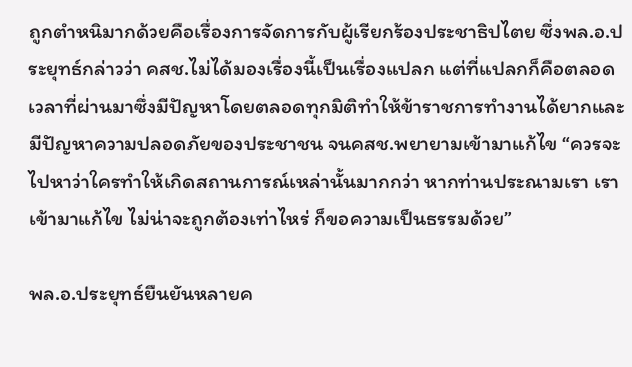ถูกตำหนิมากด้วยคือเรื่องการจัดการกับผู้เรียกร้องประชาธิปไตย ซึ่งพล.อ.ประยุทธ์กล่าวว่า คสช.ไม่ได้มองเรื่องนี้เป็นเรื่องแปลก แต่ที่แปลกก็คือตลอดเวลาที่ผ่านมาซึ่งมีปัญหาโดยตลอดทุกมิติทำให้ข้าราชการทำงานได้ยากและมีปัญหาความปลอดภัยของประชาชน จนคสช.พยายามเข้ามาแก้ไข “ควรจะไปหาว่าใครทำให้เกิดสถานการณ์เหล่านั้นมากกว่า หากท่านประณามเรา เราเข้ามาแก้ไข ไม่น่าจะถูกต้องเท่าไหร่ ก็ขอความเป็นธรรมด้วย”

พล.อ.ประยุทธ์ยืนยันหลายค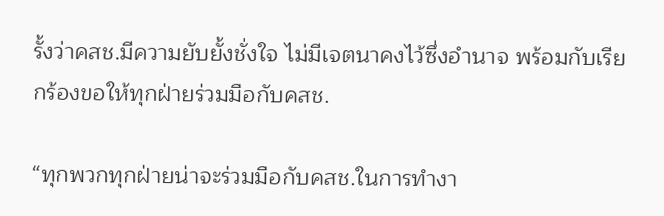รั้งว่าคสช.มีความยับยั้งชั่งใจ ไม่มีเจตนาคงไว้ซึ่งอำนาจ พร้อมกับเรียกร้องขอให้ทุกฝ่ายร่วมมือกับคสช.

“ทุกพวกทุกฝ่ายน่าจะร่วมมือกับคสช.ในการทำงา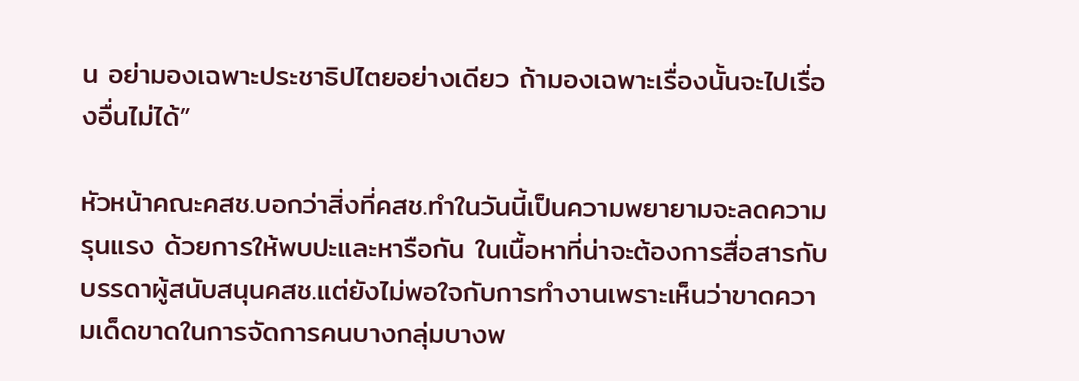น อย่ามองเฉพาะประชาธิปไตยอย่างเดียว ถ้ามองเฉพาะเรื่องนั้นจะไปเรื่องอื่นไม่ได้”

หัวหน้าคณะคสช.บอกว่าสิ่งที่คสช.ทำในวันนี้เป็นความพยายามจะลดความรุนแรง ด้วยการให้พบปะและหารือกัน ในเนื้อหาที่น่าจะต้องการสื่อสารกับบรรดาผู้สนับสนุนคสช.แต่ยังไม่พอใจกับการทำงานเพราะเห็นว่าขาดความเด็ดขาดในการจัดการคนบางกลุ่มบางพ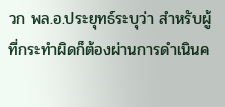วก พล.อ.ประยุทธ์ระบุว่า สำหรับผู้ที่กระทำผิดก็ต้องผ่านการดำเนินค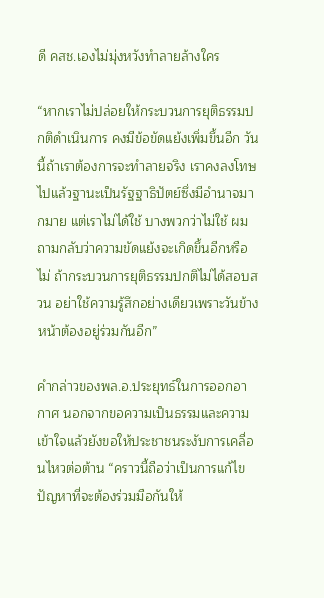ดี คสช.เองไม่มุ่งหวังทำลายล้างใคร

“หากเราไม่ปล่อยให้กระบวนการยุติธรรมปกติดำเนินการ คงมีข้อขัดแย้งเพิ่มขึ้นอีก วันนี้ถ้าเราต้องการจะทำลายจริง เราคงลงโทษไปแล้วฐานะเป็นรัฐฐาธิปัตย์ซึ่งมีอำนาจมากมาย แต่เราไม่ได้ใช้ บางพวกว่าไม่ใช้ ผมถามกลับว่าความขัดแย้งจะเกิดขึ้นอีกหรือไม่ ถ้ากระบวนการยุติธรรมปกติไม่ได้สอบสวน อย่าใช้ความรู้สึกอย่างเดียวเพราะวันข้างหน้าต้องอยู่ร่วมกันอีก”

คำกล่าวของพล.อ.ประยุทธ์ในการออกอากาศ นอกจากขอความเป็นธรรมและความเข้าใจแล้วยังขอให้ประชาชนระงับการเคลื่อนไหวต่อต้าน “คราวนี้ถือว่าเป็นการแก้ไขปัญหาที่จะต้องร่วมมือกันให้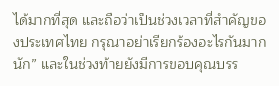ได้มากที่สุด และถือว่าเป็นช่วงเวลาที่สำคัญของประเทศไทย กรุณาอย่าเรียกร้องอะไรกันมากนัก” และในช่วงท้ายยังมีการขอบคุณบรร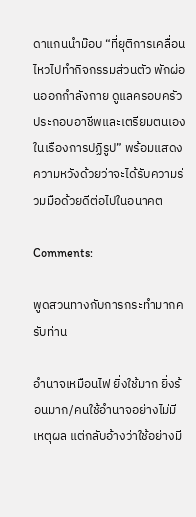ดาแกนนำม๊อบ “ที่ยุติการเคลื่อนไหวไปทำกิจกรรมส่วนตัว พักผ่อนออกกำลังกาย ดูแลครอบครัวประกอบอาชีพและเตรียมตนเองในเรืองการปฏิรูป” พร้อมแสดงความหวังด้วยว่าจะได้รับความร่วมมือด้วยดีต่อไปในอนาคต

Comments:

พูดสวนทางกับการกระทำมากครับท่าน

อำนาจเหมือนไฟ ยิ่งใช้มาก ยิ่งร้อนมาก/คนใช้อำนาจอย่างไม่มีเหตุผล แต่กลับอ้างว่าใช้อย่างมี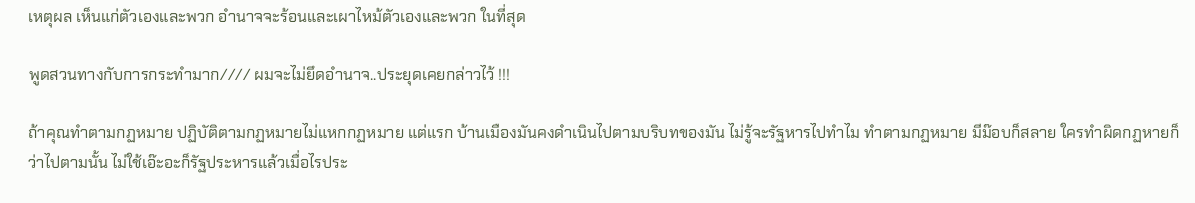เหตุผล เห็นแก่ตัวเองและพวก อำนาจจะร้อนและเผาไหม้ตัวเองและพวก ในที่สุด

พูดสวนทางกับการกระทำมาก//// ผมจะไม่ยึดอำนาจ..ประยุดเคยกล่าวไว้ !!!

ถ้าคุณทำตามกฏหมาย ปฏิบัติตามกฏหมายไม่แหกกฏหมาย แต่แรก บ้านเมืองมันคงดำเนินไปตามบริบทของมัน ไม่รู้จะรัฐหารไปทำไม ทำตามกฏหมาย มีม๊อบก็สลาย ใครทำผิดกฏหายก็ว่าไปตามนั้น ไม่ใช้เอ๊ะอะก็รัฐประหารแล้วเมื่อไรประ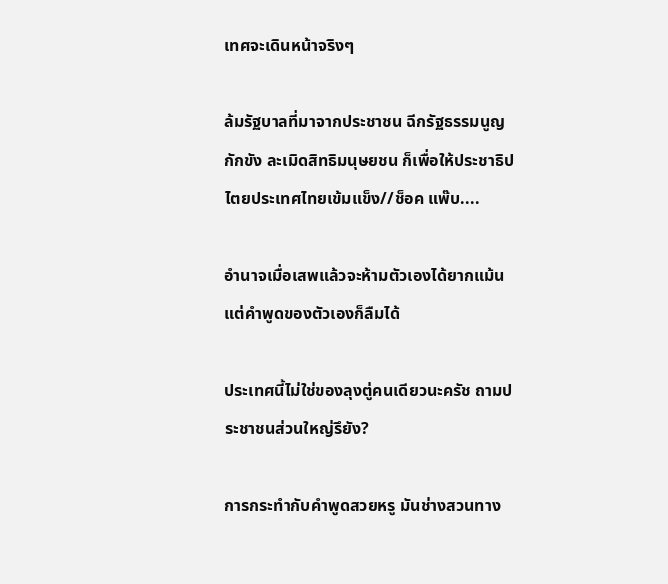เทศจะเดินหน้าจริงๆ

ล้มรัฐบาลที่มาจากประชาชน ฉีกรัฐธรรมนูญ กักขัง ละเมิดสิทธิมนุษยชน ก็เพื่อให้ประชาธิปไตยประเทศไทยเข้มแข็ง//ช็อค แพ๊บ....

อำนาจเมื่อเสพแล้วจะห้ามตัวเองได้ยากแม้นแต่คำพูดของตัวเองก็ลืมได้

ประเทศนี้ไม่ใช่ของลุงตู่คนเดียวนะครัช ถามประชาชนส่วนใหญ่รึยัง?

การกระทำกับคำพูดสวยหรู มันช่างสวนทาง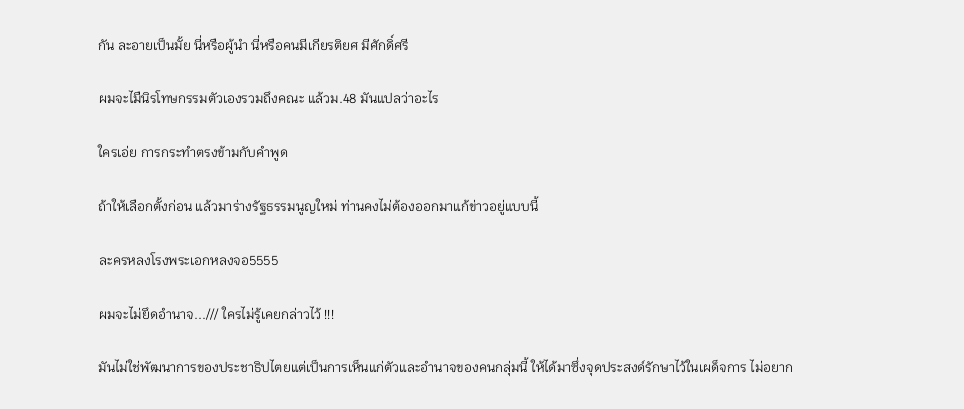กัน ละอายเป็นมั้ย นี่หรือผู้นำ นี่หรือคนมีเกียรติยศ มีศักดิ์ศรี

ผมจะไมืนิรโทษกรรมตัวเองรวมถึงคณะ แล้วม.48 มันแปลว่าอะไร

ใครเอ่ย การกระทำตรงข้ามกับคำพูด

ถ้าให้เลือกตั้งก่อน แล้วมาร่างรัฐธรรมนูญใหม่ ท่านคงไม่ต้องออกมาแก้ข่าวอยู่แบบนี้

ละครหลงโรงพระเอกหลงจอ5555

ผมจะไม่ยึดอำนาจ.../// ใครไม่รู้เคยกล่าวไว้ !!!

มันไม่ใช่พัฒนาการของประชาธิปไตยแต่เป็นการเห็นแก่ตัวและอำนาจของคนกลุ่มนี้ ให้ได้มาซึ่งจุดประสงด์รักษาไว้ในเผด็จการ ไม่อยาก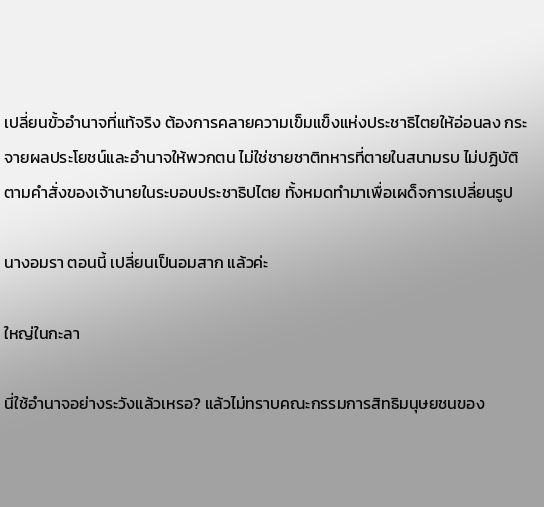เปลี่ยนขั้วอำนาจที่แท้จริง ต้องการคลายความเข็มแข็งแห่งประชาธิไตยให้อ่อนลง กระจายผลประโยชน์และอำนาจให้พวกตน ไม่ใช่ชายชาติทหารที่ตายในสนามรบ ไม่ปฏิบัติตามคำสั่งของเจ้านายในระบอบประชาธิปไตย ทั้งหมดทำมาเพื่อเผด็จการเปลี่ยนรูป

นางอมรา ตอนนี้ เปลี่ยนเป็นอมสาก แล้วค่ะ

ใหญ่ในกะลา

นี่ใช้อำนาจอย่างระวังแล้วเหรอ? แล้วไม่ทราบคณะกรรมการสิทธิมนุษยชนของ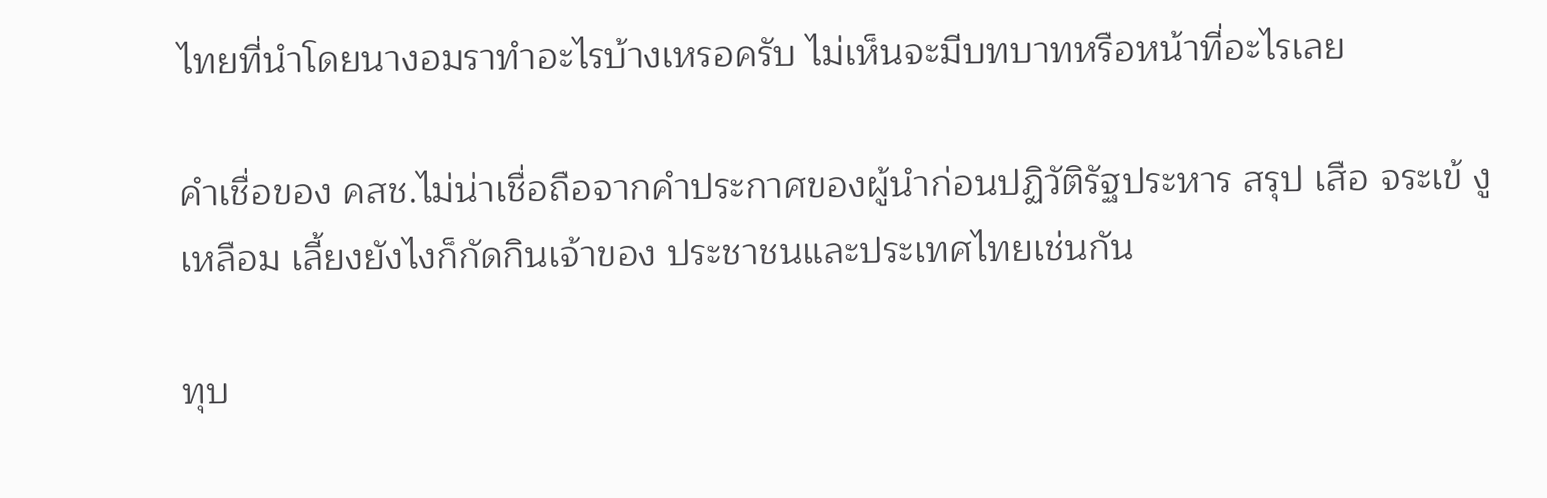ไทยที่นำโดยนางอมราทำอะไรบ้างเหรอครับ ไม่เห็นจะมีบทบาทหรือหน้าที่อะไรเลย

คำเชื่อของ คสช.ไม่น่าเชื่อถือจากคำประกาศของผู้นำก่อนปฏิวัติรัฐประหาร สรุป เสือ จระเข้ งูเหลือม เลี้ยงยังไงก็กัดกินเจ้าของ ประชาชนและประเทศไทยเช่นกัน

ทุบ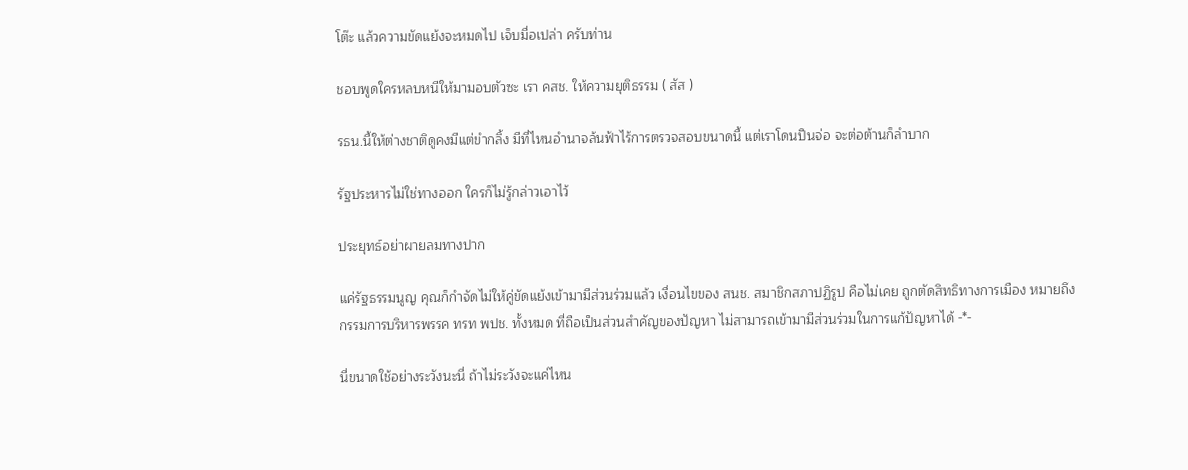โต๊ะ แล้วความขัดแย้งจะหมดไป เจ็บมื่อเปล่า ครับท่าน

ชอบพูดใครหลบหนีให้มามอบตัวซะ เรา คสช. ให้ความยุติธรรม ( สัส )

รธน.นี้ให้ต่างชาติดูคงมีแต่ขำกลิ้ง มีที่ไหนอำนาจล้นฟ้าไร้การตรวจสอบขนาดนี้ แต่เราโดนปืนจ่อ จะต่อต้านก็ลำบาก

รัฐประหารไม่ใช่ทางออก ใครก็ไม่รู้กล่าวเอาไว้

ประยุทธ์อย่าผายลมทางปาก

แค่รัฐธรรมนูญ คุณก็กำจัดไม่ให้คู่ขัดแย้งเข้ามามีส่วนร่วมแล้ว เงื่อนไขของ สนช. สมาชิกสภาปฏิรูป คือไม่เคย ถูกตัดสิทธิทางการเมือง หมายถึง กรรมการบริหารพรรค ทรท พปช. ทั้งหมด ที่ถือเป็นส่วนสำคัญของปัญหา ไม่สามารถเข้ามามีส่วนร่วมในการแก้ปัญหาได้ -*-

นี่ขนาดใช้อย่างระวังนะนี่ ถ้าไม่ระวังจะแค่ไหน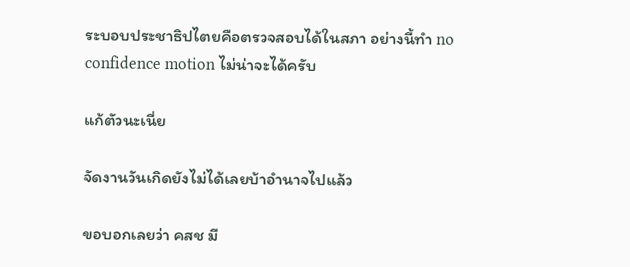ระบอบประชาธิปไตยคือตรวจสอบได้ในสภา อย่างนี้ทำ no confidence motion ไม่น่าจะได้ครับ

แก้ตัวนะเนี่ย

จัดงานวันเกิดยังไม่ได้เลยบ้าอำนาจไปแล้ว

ขอบอกเลยว่า คสช มี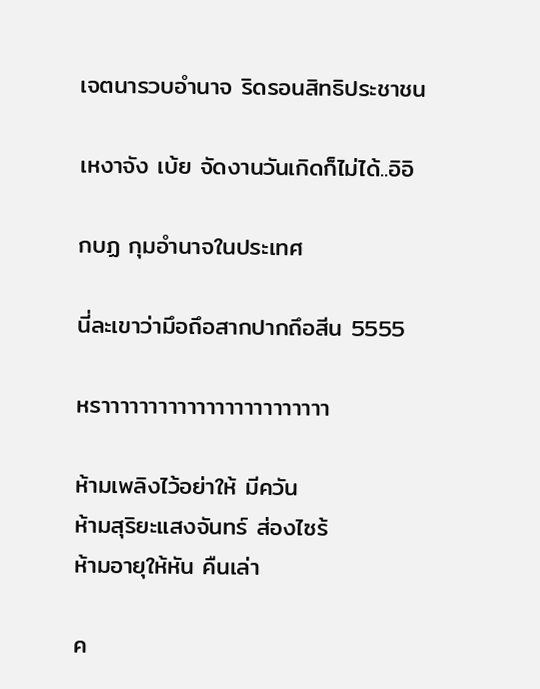เจตนารวบอำนาจ ริดรอนสิทธิประชาชน

เหงาจัง เบ้ย จัดงานวันเกิดก็ไม่ได้..อิอิ

กบฏ กุมอำนาจในประเทศ

นี่ละเขาว่ามึอถึอสากปากถึอสีน 5555

หราาาาาาาาาาาาาาาาาาาาาาาา

ห้ามเพลิงไว้อย่าให้ มีควัน
ห้ามสุริยะแสงจันทร์ ส่องไซร้
ห้ามอายุให้หัน คืนเล่า

ค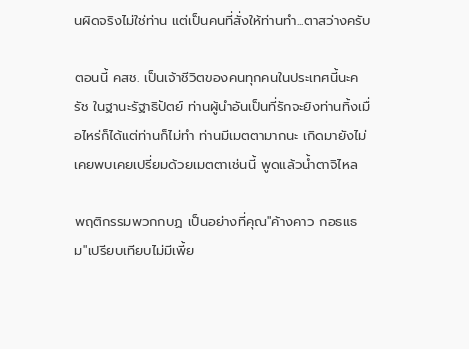นผิดจริงไม่ใช่ท่าน แต่เป็นคนที่สั่งให้ท่านทำ...ตาสว่างครับ

ตอนนี้ คสช. เป็นเจ้าชีวิตของคนทุกคนในประเทศนี้นะครัช ในฐานะรัฐาธิปัตย์ ท่านผู้นำอันเป็นที่รักจะยิงท่านทิ้งเมื่อไหร่ก็ได้แต่ท่านก็ไม่ทำ ท่านมีเมตตามากนะ เกิดมายังไม่เคยพบเคยเปรี่ยมด้วยเมตตาเช่นนี้ พูดแล้วน้ำตาจิไหล

พฤติกรรมพวกกบฏ เป็นอย่างที่คุณ"ค้างคาว กอธแธม"เปรียบเทียบไม่มีเพี้ย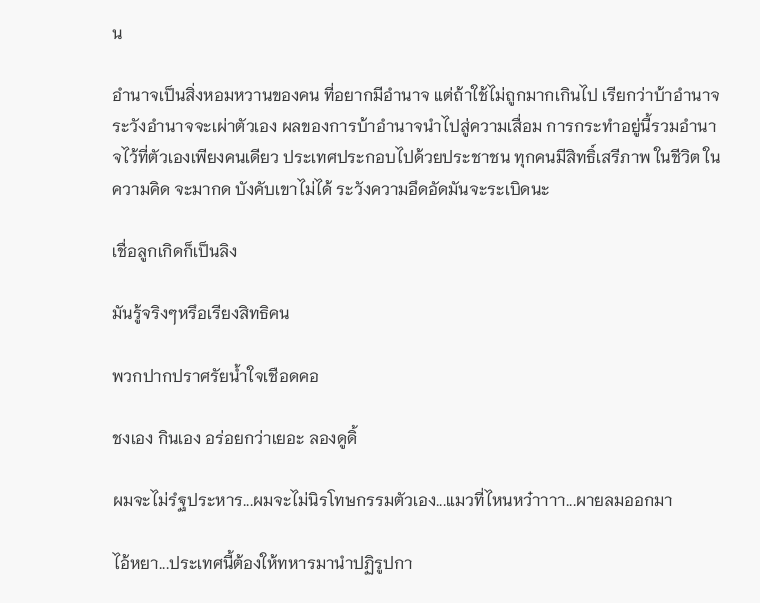น

อำนาจเป็นสิ่งหอมหวานของคน ที่อยากมีอำนาจ แต่ถ้าใช้ไม่ถูกมากเกินไป เรียกว่าบ้าอำนาจ ระวังอำนาจจะเผ่าตัวเอง ผลของการบ้าอำนาจนำไปสู่ความเสื่อม การกระทำอยู่นี้รวมอำนาจไว้ที่ตัวเองเพียงคนเดียว ประเทศประกอบไปด้วยประชาชน ทุกคนมีสิทธิ์เสรีภาพ ในชีวิต ในความคิด จะมากด บังคับเขาไม่ได้ ระวังความอึดอัดมันจะระเบิดนะ

เชื่อลูกเกิดก็เป็นลิง

มันรู้จริงๆหรึอเรียงสิทธิคน

พวกปากปราศรัยน้ำใจเชือดคอ

ชงเอง กินเอง อร่อยกว่าเยอะ ลองดูดิ้

ผมจะไม่รํฐประหาร...ผมจะไม่นิรโทษกรรมตัวเอง...แมวที่ไหนหว๋าาาา...ผายลมออกมา

ไอ้หยา...ประเทศนี้ต้องให้ทหารมานำปฏิรูปกา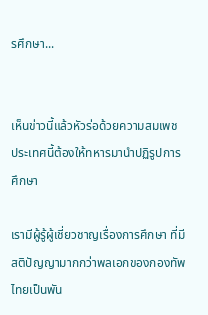รศึกษา...


เห็นข่าวนี้แล้วหัวร่อด้วยความสมเพช ประเทศนี้ต้องให้ทหารมานำปฏิรูปการศึกษา

เรามีผู้รู้ผู้เชี่ยวชาญเรื่องการศึกษา ที่มีสติปัญญามากกว่าพลเอกของกองทัพไทยเป็นพัน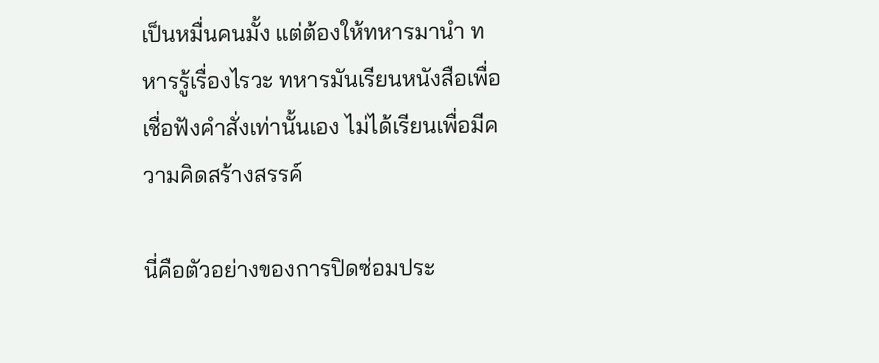เป็นหมื่นคนมั้ง แต่ต้องให้ทหารมานำ ทหารรู้เรื่องไรวะ ทหารมันเรียนหนังสือเพื่อเชื่อฟังคำสั่งเท่านั้นเอง ไม่ได้เรียนเพื่อมีความคิดสร้างสรรค์

นี่คือตัวอย่างของการปิดซ่อมประ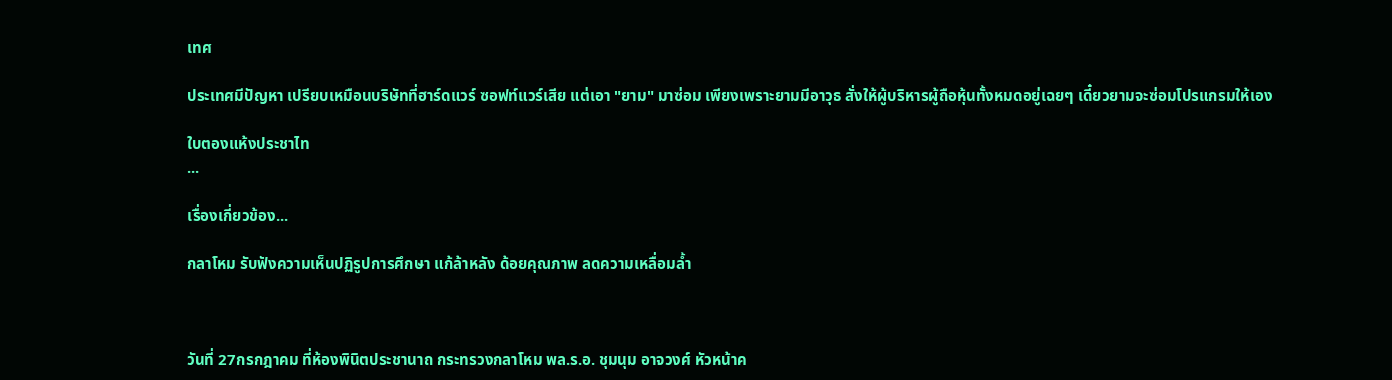เทศ

ประเทศมีปัญหา เปรียบเหมือนบริษัทที่ฮาร์ดแวร์ ซอฟท์แวร์เสีย แต่เอา "ยาม" มาซ่อม เพียงเพราะยามมีอาวุธ สั่งให้ผู้บริหารผู้ถือหุ้นทั้งหมดอยู่เฉยๆ เดี๋ยวยามจะซ่อมโปรแกรมให้เอง

ใบตองแห้งประชาไท
...

เรื่องเกี่ยวข้อง...

กลาโหม รับฟังความเห็นปฏิรูปการศึกษา แก้ล้าหลัง ด้อยคุณภาพ ลดความเหลื่อมล้ำ



วันที่ 27กรกฎาคม ที่ห้องพินิตประชานาถ กระทรวงกลาโหม พล.ร.อ. ชุมนุม อาจวงศ์ หัวหน้าค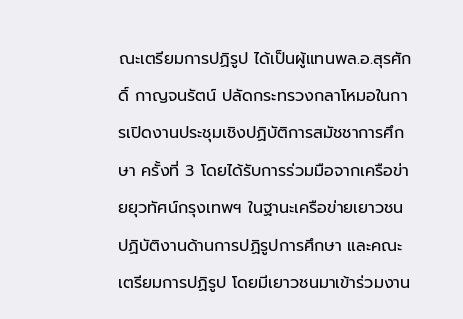ณะเตรียมการปฏิรูป ได้เป็นผู้แทนพล.อ.สุรศักดิ์ กาญจนรัตน์ ปลัดกระทรวงกลาโหมอในการเปิดงานประชุมเชิงปฏิบัติการสมัชชาการศึกษา ครั้งที่ 3 โดยได้รับการร่วมมือจากเครือข่ายยุวทัศน์กรุงเทพฯ ในฐานะเครือข่ายเยาวชนปฏิบัติงานด้านการปฏิรูปการศึกษา และคณะเตรียมการปฏิรูป โดยมีเยาวชนมาเข้าร่วมงาน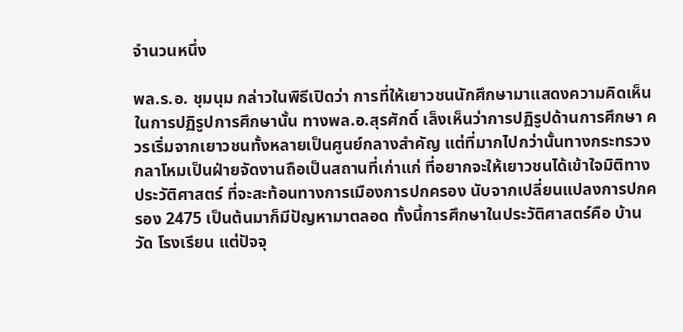จำนวนหนึ่ง

พล.ร.อ. ชุมนุม กล่าวในพิธีเปิดว่า การที่ให้เยาวชนนักศึกษามาแสดงความคิดเห็นในการปฏิรูปการศึกษานั้น ทางพล.อ.สุรศักดิ์ เล็งเห็นว่าการปฏิรูปด้านการศึกษา ควรเริ่มจากเยาวชนทั้งหลายเป็นศูนย์กลางสำคัญ แต่ที่มากไปกว่านั้นทางกระทรวงกลาโหมเป็นฝ่ายจัดงานถือเป็นสถานที่เก่าแก่ ที่อยากจะให้เยาวชนได้เข้าใจมิติทางประวัติศาสตร์ ที่จะสะท้อนทางการเมืองการปกครอง นับจากเปลี่ยนแปลงการปกครอง 2475 เป็นต้นมาก็มีปัญหามาตลอด ทั้งนี้การศึกษาในประวัติศาสตร์คือ บ้าน วัด โรงเรียน แต่ปัจจุ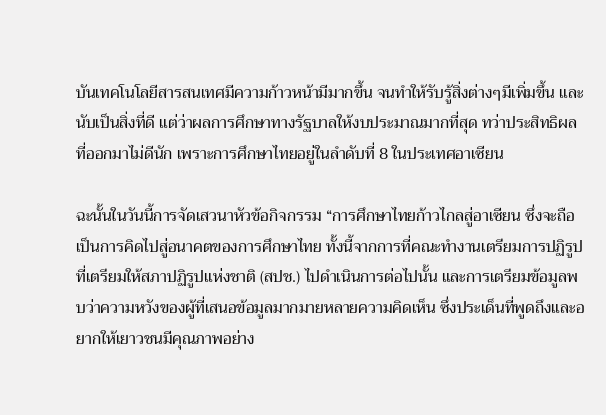บันเทคโนโลยีสารสนเทศมีความก้าวหน้ามีมากขึ้น จนทำให้รับรู้สิ่งต่างๆมีเพิ่มขึ้น และนับเป็นสิ่งที่ดี แต่ว่าผลการศึกษาทางรัฐบาลให้งบประมาณมากที่สุด ทว่าประสิทธิผลที่ออกมาไม่ดีนัก เพราะการศึกษาไทยอยู่ในลำดับที่ 8 ในประเทศอาเซียน

ฉะนั้นในวันนี้การจัดเสวนาหัวข้อกิจกรรม “การศึกษาไทยก้าวไกลสู่อาเซียน ซึ่งจะถือเป็นการคิดไปสู่อนาคตของการศึกษาไทย ทั้งนี้จากการที่คณะทำงานเตรียมการปฏิรูป ที่เตรียมให้สภาปฏิรูปแห่งชาติ (สปช.) ไปดำเนินการต่อไปนั้น และการเตรียมข้อมูลพบว่าความหวังของผู้ที่เสนอข้อมูลมากมายหลายความคิดเห็น ซึ่งประเด็นที่พูดถึงและอยากให้เยาวชนมีคุณภาพอย่าง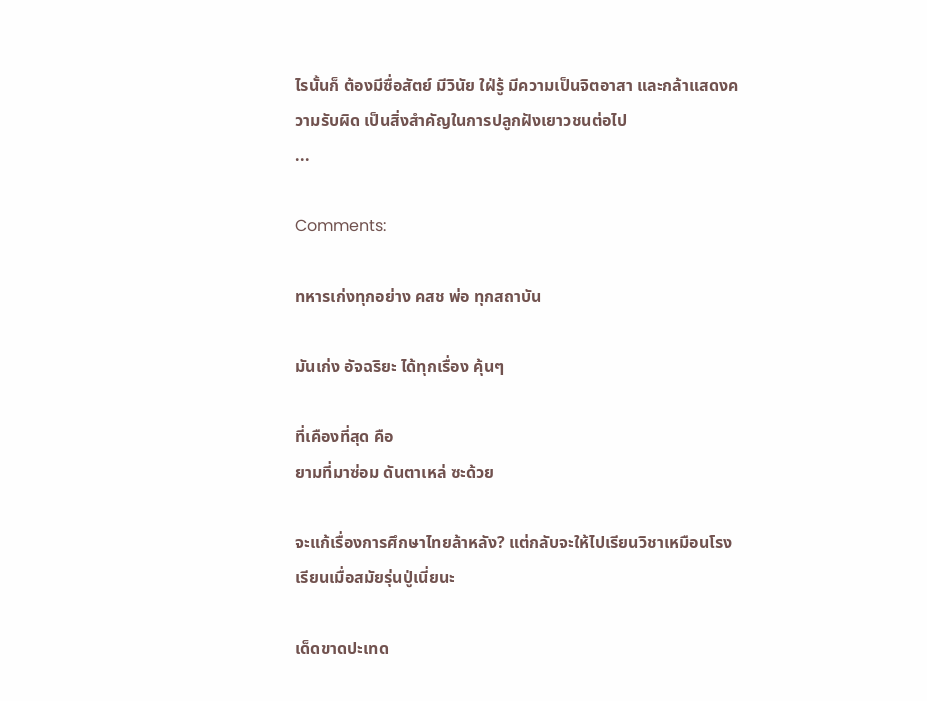ไรนั้นก็ ต้องมีซื่อสัตย์ มีวินัย ใฝ่รู้ มีความเป็นจิตอาสา และกล้าแสดงความรับผิด เป็นสิ่งสำคัญในการปลูกฝังเยาวชนต่อไป
...

Comments:

ทหารเก่งทุกอย่าง คสช พ่อ ทุกสถาบัน

มันเก่ง อัจฉริยะ ได้ทุกเรื่อง คุ้นๆ

ที่เคืองที่สุด คือ
ยามที่มาซ่อม ดันตาเหล่ ซะด้วย

จะแก้เรื่องการศึกษาไทยล้าหลัง? แต่กลับจะให้ไปเรียนวิชาเหมือนโรงเรียนเมื่อสมัยรุ่นปู่เนี่ยนะ

เด็ดขาดปะเทด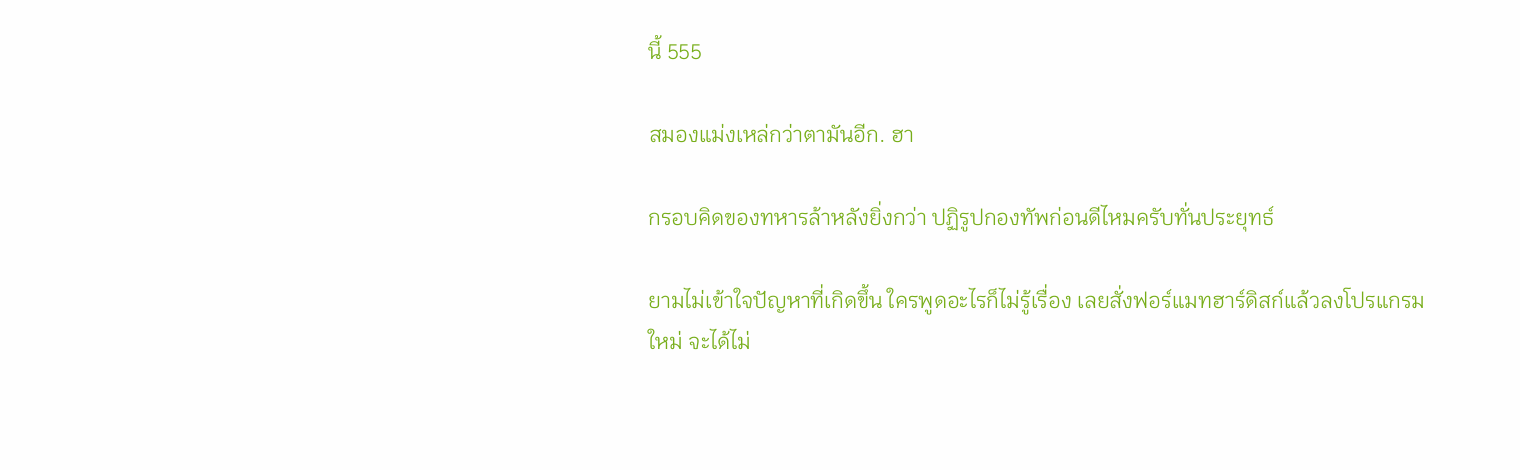นี้ 555

สมองแม่งเหล่กว่าตามันอีก. ฮา

กรอบคิดของทหารล้าหลังยิ่งกว่า ปฏิรูปกองทัพก่อนดีไหมครับทั่นประยุทธ์

ยามไม่เข้าใจปัญหาที่เกิดขึ้น ใครพูดอะไรก็ไม่รู้เรื่อง เลยสั่งฟอร์แมทฮาร์ดิสก์แล้วลงโปรแกรมใหม่ จะได้ไม่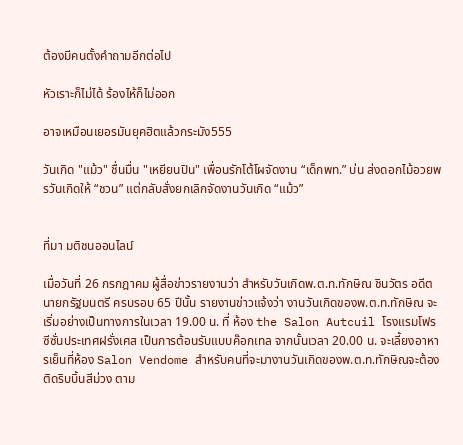ต้องมีคนตั้งคำถามอีกต่อไป

หัวเราะก็ไม่ได้ ร้องไห้ก็ไม่ออก

อาจเหมือนเยอรมันยุคฮิตแล้วกระมัง555

วันเกิด "แม้ว" ชื่นมื่น "เหยียนปิน" เพื่อนรักโต้โผจัดงาน “เด็กพท.” บ่น ส่งดอกไม้อวยพรวันเกิดให้ “ชวน” แต่กลับสั่งยกเลิกจัดงานวันเกิด “แม้ว”


ที่มา มติชนออนไลน์

เมื่อวันที่ 26 กรกฎาคม ผู้สื่อข่าวรายงานว่า สำหรับวันเกิดพ.ต.ท.ทักษิณ ชินวัตร อดีตนายกรัฐมนตรี ครบรอบ 65 ปีนั้น รายงานข่าวแจ้งว่า งานวันเกิดของพ.ต.ท.ทักษิณ จะเริ่มอย่างเป็นทางการในเวลา 19.00 น. ที่ ห้อง the Salon Autcuil โรงแรมโฟรซีซั่นประเทศฝรั่งเศส เป็นการต้อนรับแบบค๊อกเทล จากนั้นเวลา 20.00 น. จะเลี้ยงอาหารเย็นที่ห้อง Salon Vendome สำหรับคนที่จะมางานวันเกิดของพ.ต.ท.ทักษิณจะต้องติดริบบิ้นสีม่วง ตาม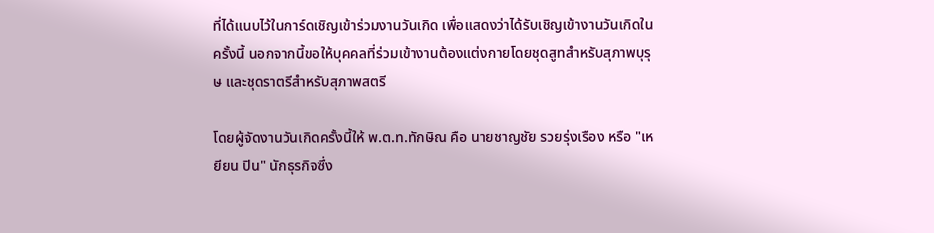ที่ได้แนบไว้ในการ์ดเชิญเข้าร่วมงานวันเกิด เพื่อแสดงว่าได้รับเชิญเข้างานวันเกิดในครั้งนี้ นอกจากนี้ขอให้บุคคลที่ร่วมเข้างานต้องแต่งกายโดยชุดสูทสำหรับสุภาพบุรุษ และชุดราตรีสำหรับสุภาพสตรี

โดยผู้จัดงานวันเกิดครั้งนี้ให้ พ.ต.ท.ทักษิณ คือ นายชาญชัย รวยรุ่งเรือง หรือ "เหยียน ปิน" นักธุรกิจซึ่ง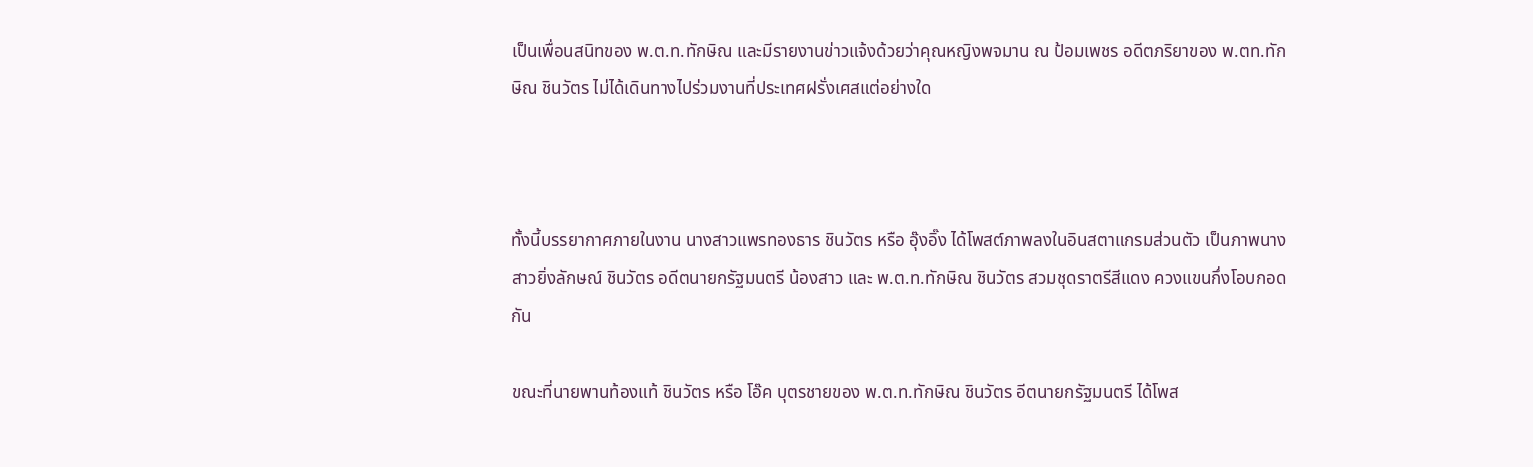เป็นเพื่อนสนิทของ พ.ต.ท.ทักษิณ และมีรายงานข่าวแจ้งด้วยว่าคุณหญิงพจมาน ณ ป้อมเพชร อดีตภริยาของ พ.ตท.ทักษิณ ชินวัตร ไม่ได้เดินทางไปร่วมงานที่ประเทศฝรั่งเศสแต่อย่างใด



ทั้งนี้บรรยากาศภายในงาน นางสาวแพรทองธาร ชินวัตร หรือ อุ๊งอิ๊ง ได้โพสต์ภาพลงในอินสตาแกรมส่วนตัว เป็นภาพนางสาวยิ่งลักษณ์ ชินวัตร อดีตนายกรัฐมนตรี น้องสาว และ พ.ต.ท.ทักษิณ ชินวัตร สวมชุดราตรีสีแดง ควงแขนกึ่งโอบกอดกัน

ขณะที่นายพานท้องแท้ ชินวัตร หรือ โอ๊ค บุตรชายของ พ.ต.ท.ทักษิณ ชินวัตร อีตนายกรัฐมนตรี ได้โพส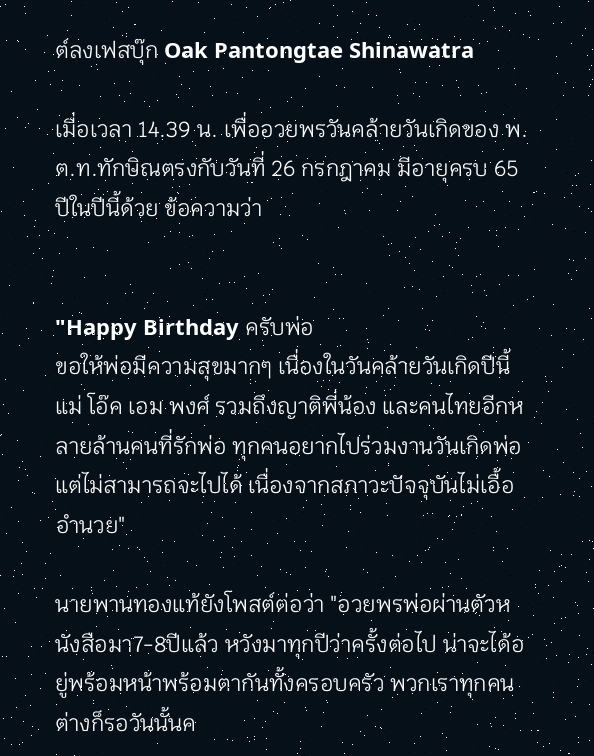ต์ลงเฟสบุ๊ก Oak Pantongtae Shinawatra

เมื่อเวลา 14.39 น. เพื่ออวยพรวันคล้ายวันเกิดของ พ.ต.ท.ทักษิณตรงกับวันที่ 26 กรกฎาคม มีอายุครบ 65 ปีในปีนี้ด้วย ข้อความว่า


"Happy Birthday ครับพ่อ
ขอให้พ่อมีความสุขมากๆ เนื่องในวันคล้ายวันเกิดปีนี้ แม่ โอ๊ค เอม พงศ์ รวมถึงญาติพี่น้อง และคนไทยอีกหลายล้านคนที่รักพ่อ ทุกคนอยากไปร่วมงานวันเกิดพ่อ แต่ไม่สามารถจะไปได้ เนื่องจากสภาวะปัจจุบันไม่เอื้ออำนวย"

นายพานทองแท้ยังโพสต์ต่อว่า "อวยพรพ่อผ่านตัวหนังสือมา7-8ปีแล้ว หวังมาทุกปีว่าครั้งต่อไป น่าจะได้อยู่พร้อมหน้าพร้อมตากันทั้งครอบครัว พวกเราทุกคนต่างก็รอวันนั้นค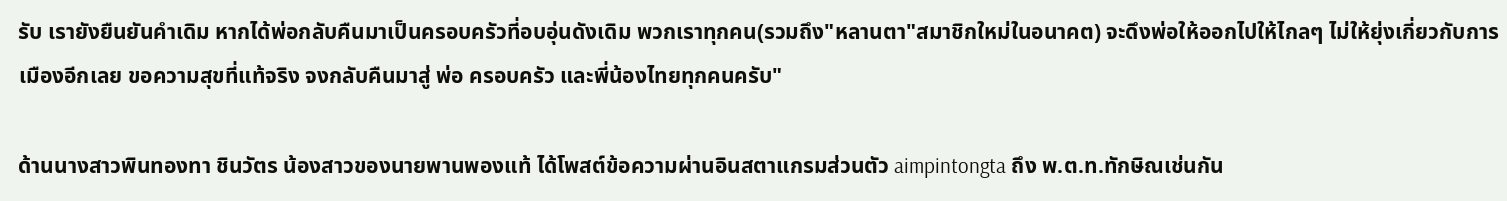รับ เรายังยืนยันคำเดิม หากได้พ่อกลับคืนมาเป็นครอบครัวที่อบอุ่นดังเดิม พวกเราทุกคน(รวมถึง"หลานตา"สมาชิกใหม่ในอนาคต) จะดึงพ่อให้ออกไปให้ไกลๆ ไม่ให้ยุ่งเกี่ยวกับการเมืองอีกเลย ขอความสุขที่แท้จริง จงกลับคืนมาสู่ พ่อ ครอบครัว และพี่น้องไทยทุกคนครับ"

ด้านนางสาวพินทองทา ชินวัตร น้องสาวของนายพานพองแท้ ได้โพสต์ข้อความผ่านอินสตาแกรมส่วนตัว aimpintongta ถึง พ.ต.ท.ทักษิณเช่นกัน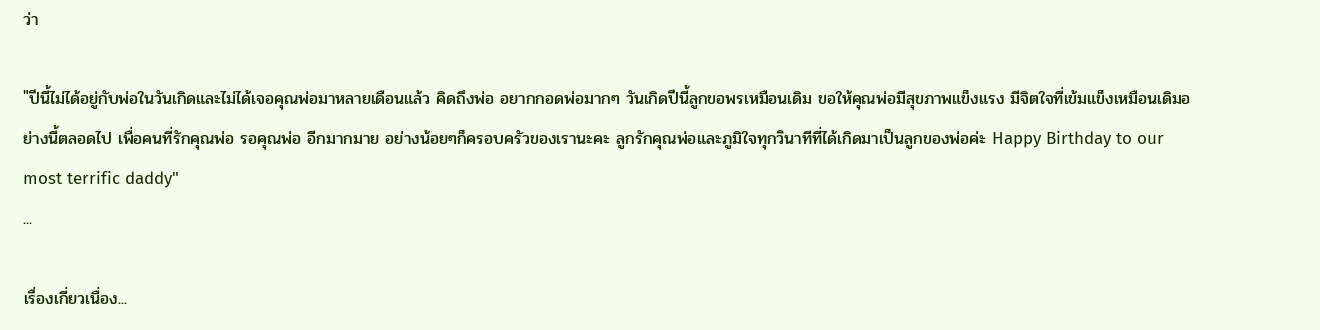ว่า

"ปีนี้ไม่ได้อยู่กับพ่อในวันเกิดและไม่ได้เจอคุณพ่อมาหลายเดือนแล้ว คิดถึงพ่อ อยากกอดพ่อมากๆ วันเกิดปีนี้ลูกขอพรเหมือนเดิม ขอให้คุณพ่อมีสุขภาพแข็งแรง มีจิตใจที่เข้มแข็งเหมือนเดิมอย่างนี้ตลอดไป เพื่อคนที่รักคุณพ่อ รอคุณพ่อ อีกมากมาย อย่างน้อยๆก็ครอบครัวของเรานะคะ ลูกรักคุณพ่อและภูมิใจทุกวินาทีที่ได้เกิดมาเป็นลูกของพ่อค่ะ Happy Birthday to our most terrific daddy"
...

เรื่องเกี่ยวเนื่อง...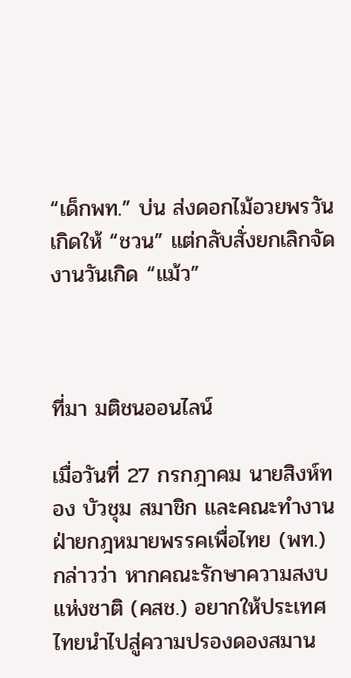“เด็กพท.” บ่น ส่งดอกไม้อวยพรวันเกิดให้ “ชวน” แต่กลับสั่งยกเลิกจัดงานวันเกิด “แม้ว”



ที่มา มติชนออนไลน์

เมื่อวันที่ 27 กรกฎาคม นายสิงห์ทอง บัวชุม สมาชิก และคณะทำงานฝ่ายกฎหมายพรรคเพื่อไทย (พท.) กล่าวว่า หากคณะรักษาความสงบแห่งชาติ (คสช.) อยากให้ประเทศไทยนำไปสู่ความปรองดองสมาน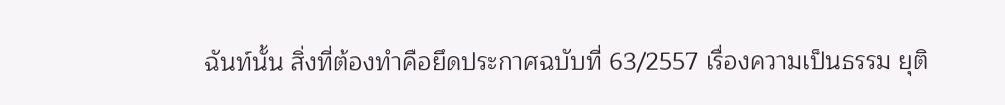ฉันท์นั้น สิ่งที่ต้องทำคือยึดประกาศฉบับที่ 63/2557 เรื่องความเป็นธรรม ยุติ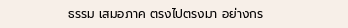ธรรม เสมอภาค ตรงไปตรงมา อย่างกร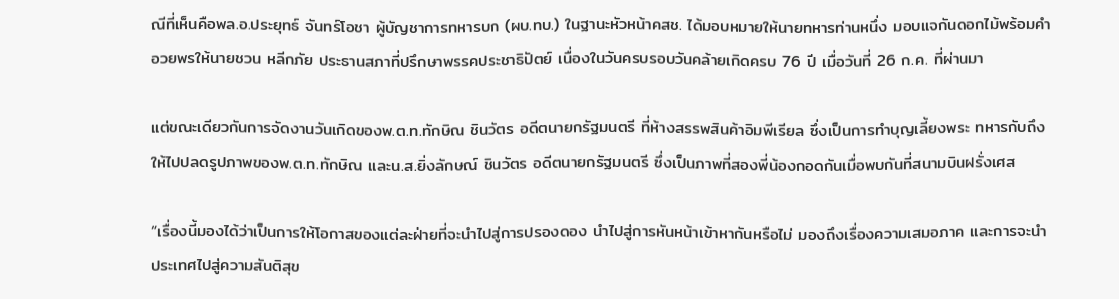ณีที่เห็นคือพล.อ.ประยุทธ์ จันทร์โอชา ผู้บัญชาการทหารบก (ผบ.ทบ.) ในฐานะหัวหน้าคสช. ได้มอบหมายให้นายทหารท่านหนึ่ง มอบแจกันดอกไม้พร้อมคำอวยพรให้นายชวน หลีกภัย ประธานสภาที่ปรึกษาพรรคประชาธิปัตย์ เนื่องในวันครบรอบวันคล้ายเกิดครบ 76 ปี เมื่อวันที่ 26 ก.ค. ที่ผ่านมา

แต่ขณะเดียวกันการจัดงานวันเกิดของพ.ต.ท.ทักษิณ ชินวัตร อดีตนายกรัฐมนตรี ที่ห้างสรรพสินค้าอิมพีเรียล ซึ่งเป็นการทำบุญเลี้ยงพระ ทหารกับถึงให้ไปปลดรูปภาพของพ.ต.ท.ทักษิณ และน.ส.ยิ่งลักษณ์ ชินวัตร อดีตนายกรัฐมนตรี ซึ่งเป็นภาพที่สองพี่น้องกอดกันเมื่อพบกันที่สนามบินฝรั่งเศส

“เรื่องนี้มองได้ว่าเป็นการให้โอกาสของแต่ละฝ่ายที่จะนำไปสู่การปรองดอง นำไปสู่การหันหน้าเข้าหากันหรือไม่ มองถึงเรื่องความเสมอภาค และการจะนำประเทศไปสู่ความสันติสุข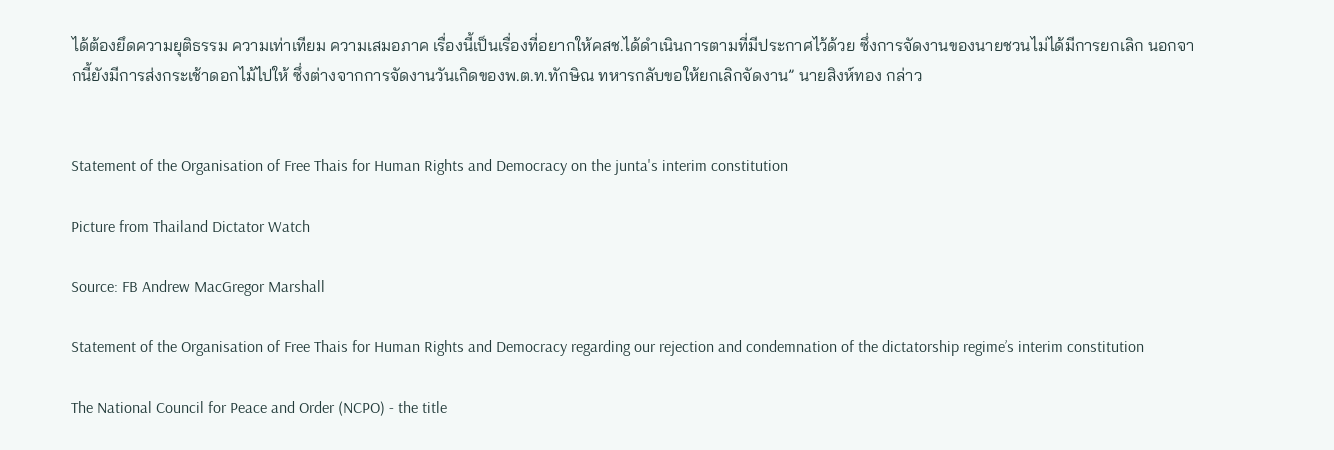ได้ต้องยึดความยุติธรรม ความเท่าเทียม ความเสมอภาค เรื่องนี้เป็นเรื่องที่อยากให้คสช.ได้ดำเนินการตามที่มีประกาศไว้ด้วย ซึ่งการจัดงานของนายชวนไม่ได้มีการยกเลิก นอกจากนี้ยังมีการส่งกระเช้าดอกไม้ไปให้ ซึ่งต่างจากการจัดงานวันเกิดของพ.ต.ท.ทักษิณ ทหารกลับขอให้ยกเลิกจัดงาน” นายสิงห์ทอง กล่าว


Statement of the Organisation of Free Thais for Human Rights and Democracy on the junta's interim constitution

Picture from Thailand Dictator Watch

Source: FB Andrew MacGregor Marshall

Statement of the Organisation of Free Thais for Human Rights and Democracy regarding our rejection and condemnation of the dictatorship regime’s interim constitution

The National Council for Peace and Order (NCPO) - the title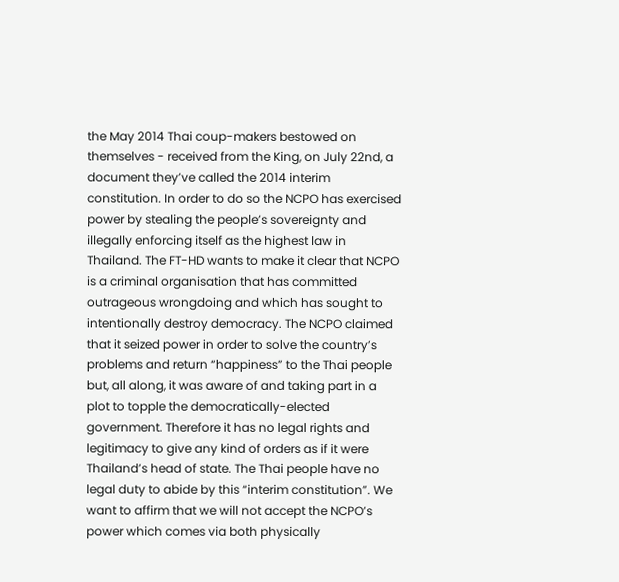the May 2014 Thai coup-makers bestowed on themselves - received from the King, on July 22nd, a document they’ve called the 2014 interim constitution. In order to do so the NCPO has exercised power by stealing the people’s sovereignty and illegally enforcing itself as the highest law in Thailand. The FT-HD wants to make it clear that NCPO is a criminal organisation that has committed outrageous wrongdoing and which has sought to intentionally destroy democracy. The NCPO claimed that it seized power in order to solve the country’s problems and return “happiness” to the Thai people but, all along, it was aware of and taking part in a plot to topple the democratically-elected government. Therefore it has no legal rights and legitimacy to give any kind of orders as if it were Thailand’s head of state. The Thai people have no legal duty to abide by this “interim constitution”. We want to affirm that we will not accept the NCPO’s power which comes via both physically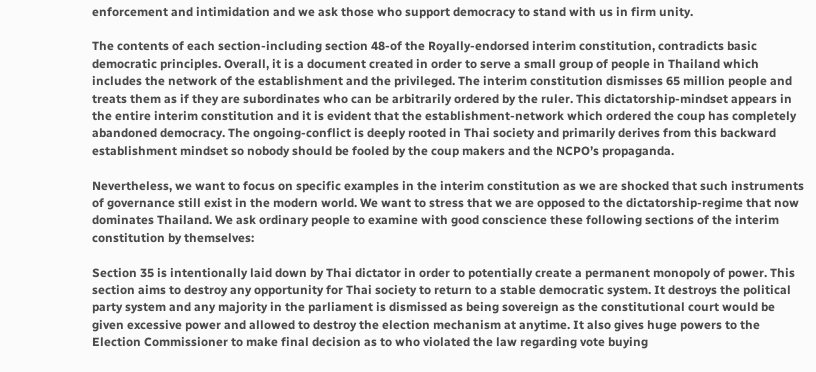enforcement and intimidation and we ask those who support democracy to stand with us in firm unity.

The contents of each section-including section 48-of the Royally-endorsed interim constitution, contradicts basic democratic principles. Overall, it is a document created in order to serve a small group of people in Thailand which includes the network of the establishment and the privileged. The interim constitution dismisses 65 million people and treats them as if they are subordinates who can be arbitrarily ordered by the ruler. This dictatorship-mindset appears in the entire interim constitution and it is evident that the establishment-network which ordered the coup has completely abandoned democracy. The ongoing-conflict is deeply rooted in Thai society and primarily derives from this backward establishment mindset so nobody should be fooled by the coup makers and the NCPO’s propaganda.

Nevertheless, we want to focus on specific examples in the interim constitution as we are shocked that such instruments of governance still exist in the modern world. We want to stress that we are opposed to the dictatorship-regime that now dominates Thailand. We ask ordinary people to examine with good conscience these following sections of the interim constitution by themselves:

Section 35 is intentionally laid down by Thai dictator in order to potentially create a permanent monopoly of power. This section aims to destroy any opportunity for Thai society to return to a stable democratic system. It destroys the political party system and any majority in the parliament is dismissed as being sovereign as the constitutional court would be given excessive power and allowed to destroy the election mechanism at anytime. It also gives huge powers to the Election Commissioner to make final decision as to who violated the law regarding vote buying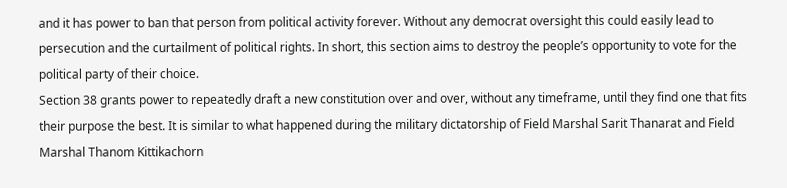and it has power to ban that person from political activity forever. Without any democrat oversight this could easily lead to persecution and the curtailment of political rights. In short, this section aims to destroy the people’s opportunity to vote for the political party of their choice.
Section 38 grants power to repeatedly draft a new constitution over and over, without any timeframe, until they find one that fits their purpose the best. It is similar to what happened during the military dictatorship of Field Marshal Sarit Thanarat and Field Marshal Thanom Kittikachorn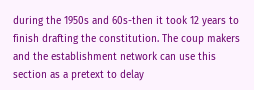during the 1950s and 60s-then it took 12 years to finish drafting the constitution. The coup makers and the establishment network can use this section as a pretext to delay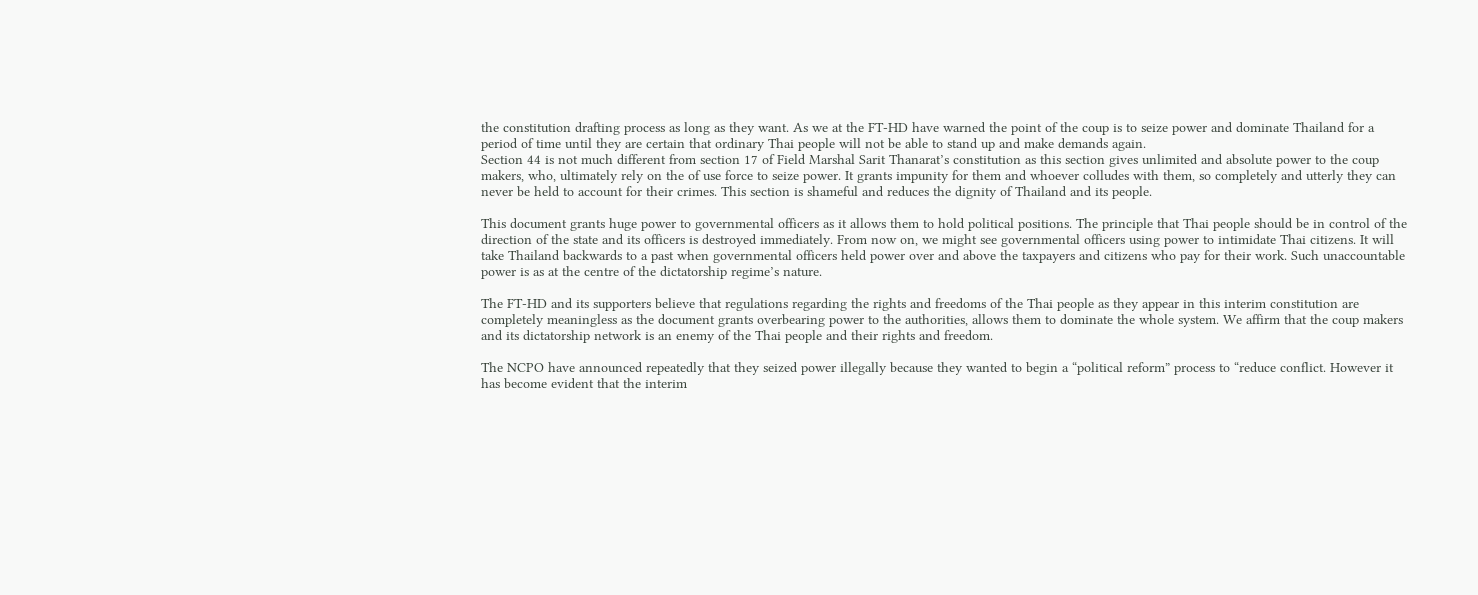the constitution drafting process as long as they want. As we at the FT-HD have warned the point of the coup is to seize power and dominate Thailand for a period of time until they are certain that ordinary Thai people will not be able to stand up and make demands again.
Section 44 is not much different from section 17 of Field Marshal Sarit Thanarat’s constitution as this section gives unlimited and absolute power to the coup makers, who, ultimately rely on the of use force to seize power. It grants impunity for them and whoever colludes with them, so completely and utterly they can never be held to account for their crimes. This section is shameful and reduces the dignity of Thailand and its people.

This document grants huge power to governmental officers as it allows them to hold political positions. The principle that Thai people should be in control of the direction of the state and its officers is destroyed immediately. From now on, we might see governmental officers using power to intimidate Thai citizens. It will take Thailand backwards to a past when governmental officers held power over and above the taxpayers and citizens who pay for their work. Such unaccountable power is as at the centre of the dictatorship regime’s nature.

The FT-HD and its supporters believe that regulations regarding the rights and freedoms of the Thai people as they appear in this interim constitution are completely meaningless as the document grants overbearing power to the authorities, allows them to dominate the whole system. We affirm that the coup makers and its dictatorship network is an enemy of the Thai people and their rights and freedom.

The NCPO have announced repeatedly that they seized power illegally because they wanted to begin a “political reform” process to “reduce conflict. However it has become evident that the interim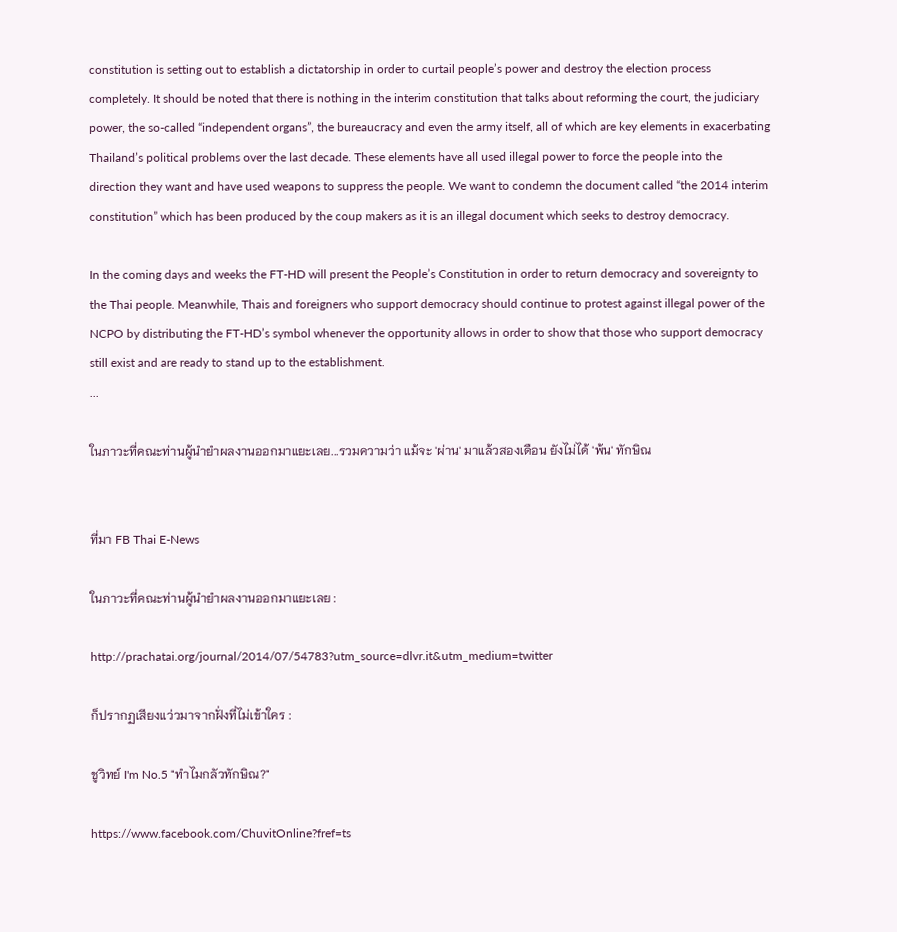constitution is setting out to establish a dictatorship in order to curtail people’s power and destroy the election process completely. It should be noted that there is nothing in the interim constitution that talks about reforming the court, the judiciary power, the so-called “independent organs”, the bureaucracy and even the army itself, all of which are key elements in exacerbating Thailand’s political problems over the last decade. These elements have all used illegal power to force the people into the direction they want and have used weapons to suppress the people. We want to condemn the document called “the 2014 interim constitution” which has been produced by the coup makers as it is an illegal document which seeks to destroy democracy.

In the coming days and weeks the FT-HD will present the People’s Constitution in order to return democracy and sovereignty to the Thai people. Meanwhile, Thais and foreigners who support democracy should continue to protest against illegal power of the NCPO by distributing the FT-HD’s symbol whenever the opportunity allows in order to show that those who support democracy still exist and are ready to stand up to the establishment.
...

ในภาวะที่คณะท่านผู้นำยำผลงานออกมาแยะเลย...รวมความว่า แม้จะ 'ผ่าน' มาแล้วสองเดือน ยังไม่ได้ 'พ้น' ทักษิณ


ที่มา FB Thai E-News

ในภาวะที่คณะท่านผู้นำยำผลงานออกมาแยะเลย :

http://prachatai.org/journal/2014/07/54783?utm_source=dlvr.it&utm_medium=twitter

ก็ปรากฏเสียงแว่วมาจากฝั่งที่ไม่เข้าใคร :

ชูวิทย์ I'm No.5 "ทำไมกลัวทักษิณ?"

https://www.facebook.com/ChuvitOnline?fref=ts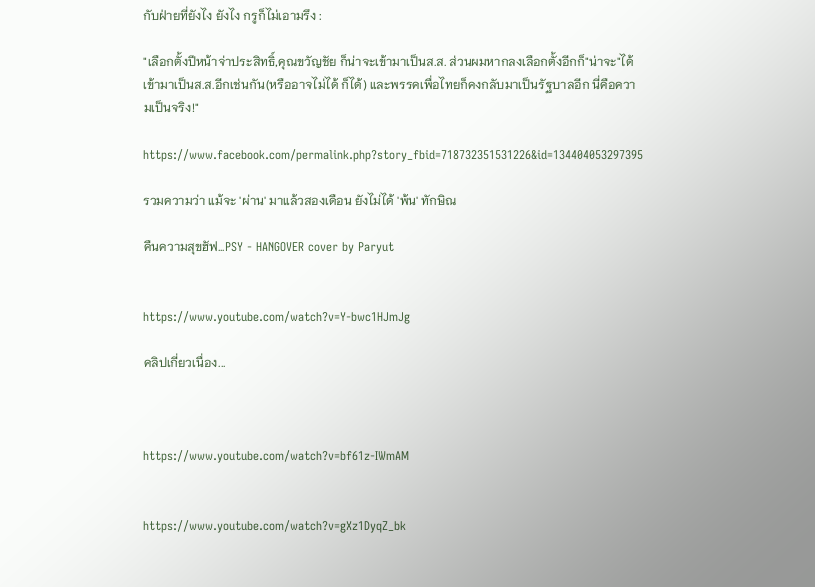กับฝ่ายที่ยังไง ยังไง กรูก็ไม่เอามรึง :

"เลือกตั้งปีหน้าจ่าประสิทธิ์,คุณขวัญชัย ก็น่าจะเข้ามาเป็นส.ส. ส่วนผมหากลงเลือกตั้งอีกก็"น่าจะ"ได้เข้ามาเป็นส.ส.อีกเช่นกัน(หรืออาจไม่ได้ ก็ได้) และพรรคเพื่อไทยก็คงกลับมาเป็นรัฐบาลอีก นี่คือความเป็นจริง!"

https://www.facebook.com/permalink.php?story_fbid=718732351531226&id=134404053297395

รวมความว่า แม้จะ 'ผ่าน' มาแล้วสองเดือน ยังไม่ได้ 'พ้น' ทักษิณ

คืนความสุขฮัฟ...PSY - HANGOVER cover by Paryut


https://www.youtube.com/watch?v=Y-bwc1HJmJg

คลิปเกี่ยวเนื่อง...



https://www.youtube.com/watch?v=bf61z-IWmAM


https://www.youtube.com/watch?v=gXz1DyqZ_bk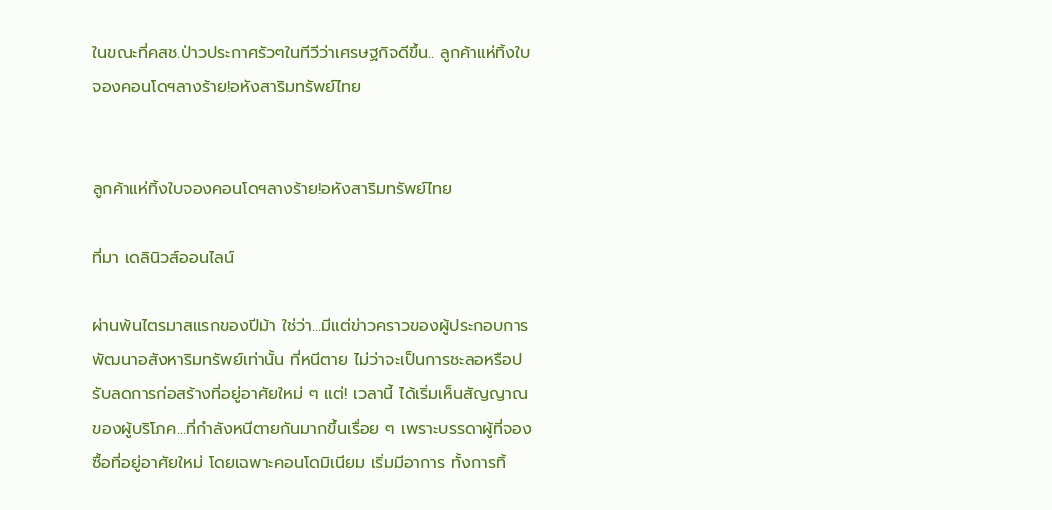ในขณะที่คสช.ป่าวประกาศรัวๆในทีวีว่าเศรษฐกิจดีขึ้น.. ลูกค้าแห่ทิ้งใบจองคอนโดฯลางร้าย!อหังสาริมทรัพย์ไทย


ลูกค้าแห่ทิ้งใบจองคอนโดฯลางร้าย!อหังสาริมทรัพย์ไทย

ที่มา เดลินิวส์ออนไลน์

ผ่านพ้นไตรมาสแรกของปีม้า ใช่ว่า...มีแต่ข่าวคราวของผู้ประกอบการพัฒนาอสังหาริมทรัพย์เท่านั้น ที่หนีตาย ไม่ว่าจะเป็นการชะลอหรือปรับลดการก่อสร้างที่อยู่อาศัยใหม่ ๆ แต่! เวลานี้ ได้เริ่มเห็นสัญญาณของผู้บริโภค...ที่กำลังหนีตายกันมากขึ้นเรื่อย ๆ เพราะบรรดาผู้ที่จองซื้อที่อยู่อาศัยใหม่ โดยเฉพาะคอนโดมิเนียม เริ่มมีอาการ ทั้งการทิ้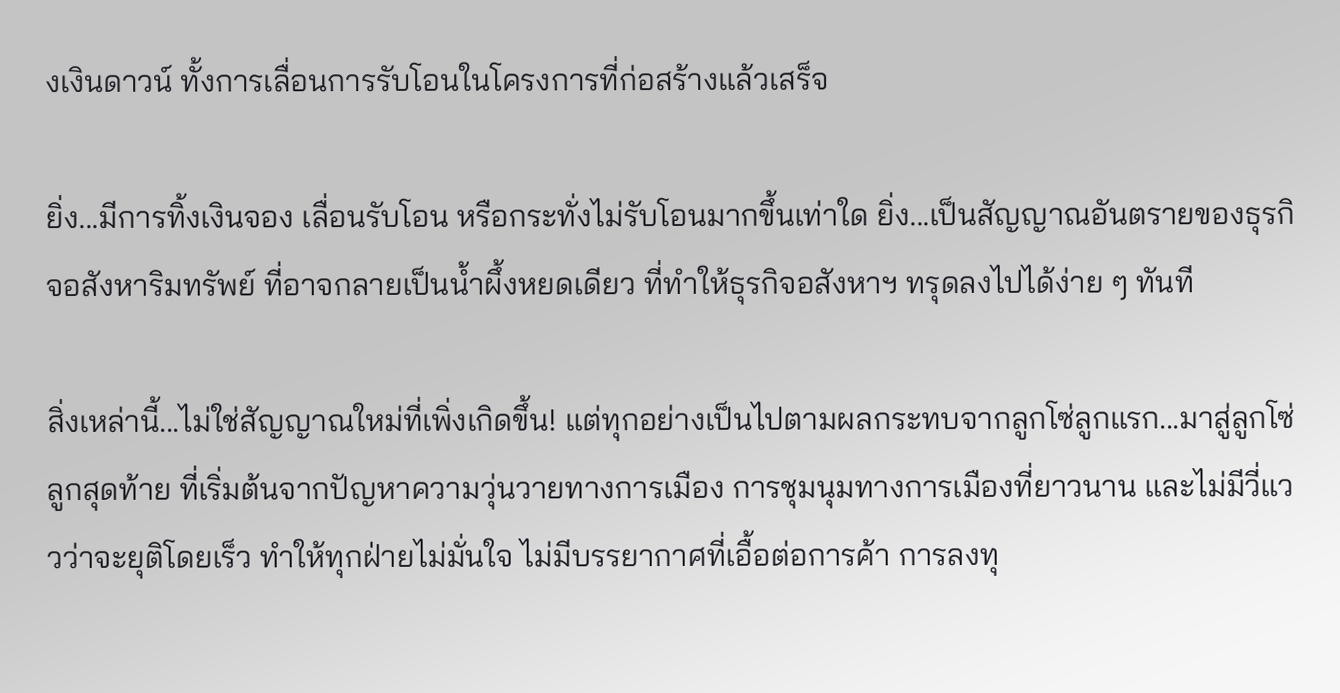งเงินดาวน์ ทั้งการเลื่อนการรับโอนในโครงการที่ก่อสร้างแล้วเสร็จ

ยิ่ง...มีการทิ้งเงินจอง เลื่อนรับโอน หรือกระทั่งไม่รับโอนมากขึ้นเท่าใด ยิ่ง...เป็นสัญญาณอันตรายของธุรกิจอสังหาริมทรัพย์ ที่อาจกลายเป็นน้ำผึ้งหยดเดียว ที่ทำให้ธุรกิจอสังหาฯ ทรุดลงไปได้ง่าย ๆ ทันที

สิ่งเหล่านี้...ไม่ใช่สัญญาณใหม่ที่เพิ่งเกิดขึ้น! แต่ทุกอย่างเป็นไปตามผลกระทบจากลูกโซ่ลูกแรก...มาสู่ลูกโซ่ลูกสุดท้าย ที่เริ่มต้นจากปัญหาความวุ่นวายทางการเมือง การชุมนุมทางการเมืองที่ยาวนาน และไม่มีวี่แววว่าจะยุติโดยเร็ว ทำให้ทุกฝ่ายไม่มั่นใจ ไม่มีบรรยากาศที่เอื้อต่อการค้า การลงทุ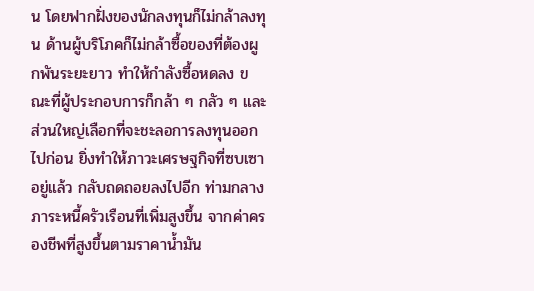น โดยฟากฝั่งของนักลงทุนก็ไม่กล้าลงทุน ด้านผู้บริโภคก็ไม่กล้าซื้อของที่ต้องผูกพันระยะยาว ทำให้กำลังซื้อหดลง ขณะที่ผู้ประกอบการก็กล้า ๆ กลัว ๆ และส่วนใหญ่เลือกที่จะชะลอการลงทุนออกไปก่อน ยิ่งทำให้ภาวะเศรษฐกิจที่ซบเซาอยู่แล้ว กลับถดถอยลงไปอีก ท่ามกลางภาระหนี้ครัวเรือนที่เพิ่มสูงขึ้น จากค่าครองชีพที่สูงขึ้นตามราคาน้ำมัน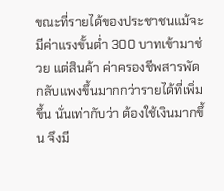ขณะที่รายได้ของประชาชนแม้จะมีค่าแรงขั้นต่ำ 300 บาทเข้ามาช่วย แต่สินค้า ค่าครองชีพสารพัดกลับแพงขึ้นมากกว่ารายได้ที่เพิ่มขึ้น นั่นเท่ากับว่า ต้องใช้เงินมากขึ้น จึงมี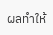ผลทำให้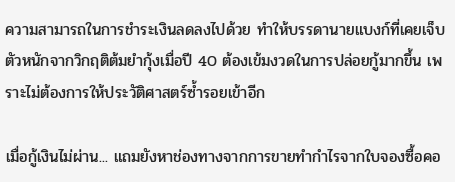ความสามารถในการชำระเงินลดลงไปด้วย ทำให้บรรดานายแบงก์ที่เคยเจ็บตัวหนักจากวิกฤติต้มยำกุ้งเมื่อปี 40 ต้องเข้มงวดในการปล่อยกู้มากขึ้น เพราะไม่ต้องการให้ประวัติศาสตร์ซ้ำรอยเข้าอีก

เมื่อกู้เงินไม่ผ่าน... แถมยังหาช่องทางจากการขายทำกำไรจากใบจองซื้อคอ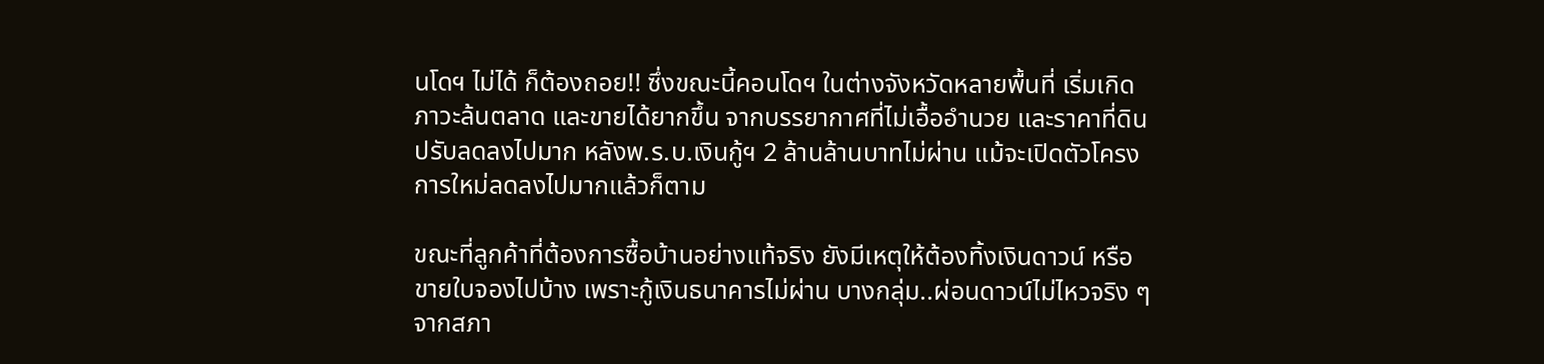นโดฯ ไม่ได้ ก็ต้องถอย!! ซึ่งขณะนี้คอนโดฯ ในต่างจังหวัดหลายพื้นที่ เริ่มเกิดภาวะล้นตลาด และขายได้ยากขึ้น จากบรรยากาศที่ไม่เอื้ออำนวย และราคาที่ดินปรับลดลงไปมาก หลังพ.ร.บ.เงินกู้ฯ 2 ล้านล้านบาทไม่ผ่าน แม้จะเปิดตัวโครงการใหม่ลดลงไปมากแล้วก็ตาม

ขณะที่ลูกค้าที่ต้องการซื้อบ้านอย่างแท้จริง ยังมีเหตุให้ต้องทิ้งเงินดาวน์ หรือขายใบจองไปบ้าง เพราะกู้เงินธนาคารไม่ผ่าน บางกลุ่ม..ผ่อนดาวน์ไม่ไหวจริง ๆ จากสภา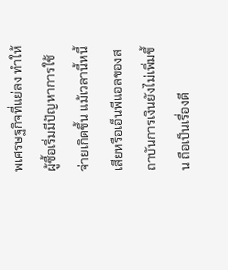พเศรษฐกิจที่แย่ลง ทำให้ผู้ซื้อเริ่มมีปัญหาการใช้จ่ายเกิดขึ้น แม้เวลานี้หนี้เสียหรือเอ็นพีแอลของสถาบันการเงินยังไม่เพิ่มขึ้น ถือเป็นเรื่องดี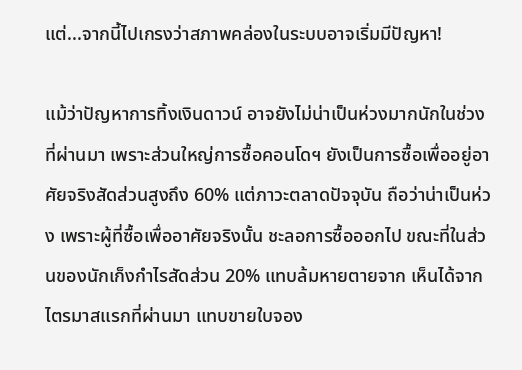แต่...จากนี้ไปเกรงว่าสภาพคล่องในระบบอาจเริ่มมีปัญหา!

แม้ว่าปัญหาการทิ้งเงินดาวน์ อาจยังไม่น่าเป็นห่วงมากนักในช่วงที่ผ่านมา เพราะส่วนใหญ่การซื้อคอนโดฯ ยังเป็นการซื้อเพื่ออยู่อาศัยจริงสัดส่วนสูงถึง 60% แต่ภาวะตลาดปัจจุบัน ถือว่าน่าเป็นห่วง เพราะผู้ที่ซื้อเพื่ออาศัยจริงนั้น ชะลอการซื้อออกไป ขณะที่ในส่วนของนักเก็งกำไรสัดส่วน 20% แทบล้มหายตายจาก เห็นได้จากไตรมาสแรกที่ผ่านมา แทบขายใบจอง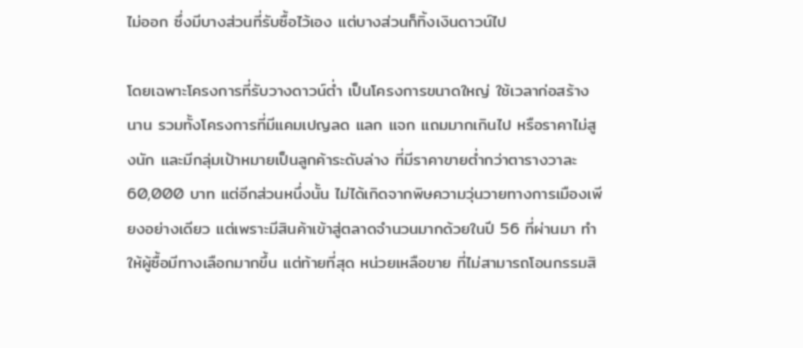ไม่ออก ซึ่งมีบางส่วนที่รับซื้อไว้เอง แต่บางส่วนก็ทิ้งเงินดาวน์ไป

โดยเฉพาะโครงการที่รับวางดาวน์ต่ำ เป็นโครงการขนาดใหญ่ ใช้เวลาก่อสร้างนาน รวมทั้งโครงการที่มีแคมเปญลด แลก แจก แถมมากเกินไป หรือราคาไม่สูงนัก และมีกลุ่มเป้าหมายเป็นลูกค้าระดับล่าง ที่มีราคาขายต่ำกว่าตารางวาละ 60,000 บาท แต่อีกส่วนหนึ่งนั้น ไม่ได้เกิดจากพิษความวุ่นวายทางการเมืองเพียงอย่างเดียว แต่เพราะมีสินค้าเข้าสู่ตลาดจำนวนมากด้วยในปี 56 ที่ผ่านมา ทำให้ผู้ซื้อมีทางเลือกมากขึ้น แต่ท้ายที่สุด หน่วยเหลือขาย ที่ไม่สามารถโอนกรรมสิ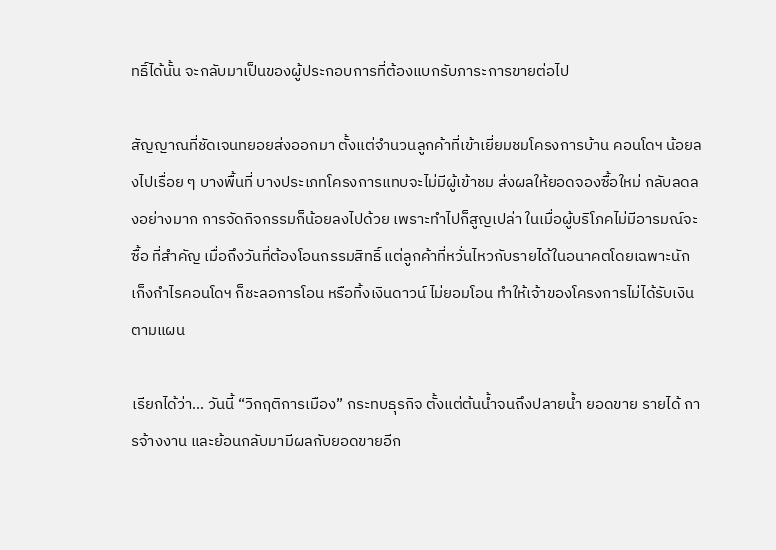ทธิ์ได้นั้น จะกลับมาเป็นของผู้ประกอบการที่ต้องแบกรับภาระการขายต่อไป

สัญญาณที่ชัดเจนทยอยส่งออกมา ตั้งแต่จำนวนลูกค้าที่เข้าเยี่ยมชมโครงการบ้าน คอนโดฯ น้อยลงไปเรื่อย ๆ บางพื้นที่ บางประเภทโครงการแทบจะไม่มีผู้เข้าชม ส่งผลให้ยอดจองซื้อใหม่ กลับลดลงอย่างมาก การจัดกิจกรรมก็น้อยลงไปด้วย เพราะทำไปก็สูญเปล่า ในเมื่อผู้บริโภคไม่มีอารมณ์จะซื้อ ที่สำคัญ เมื่อถึงวันที่ต้องโอนกรรมสิทธิ์ แต่ลูกค้าที่หวั่นไหวกับรายได้ในอนาคตโดยเฉพาะนักเก็งกำไรคอนโดฯ ก็ชะลอการโอน หรือทิ้งเงินดาวน์ ไม่ยอมโอน ทำให้เจ้าของโครงการไม่ได้รับเงินตามแผน

เรียกได้ว่า... วันนี้ “วิกฤติการเมือง” กระทบธุรกิจ ตั้งแต่ต้นน้ำจนถึงปลายน้ำ ยอดขาย รายได้ การจ้างงาน และย้อนกลับมามีผลกับยอดขายอีก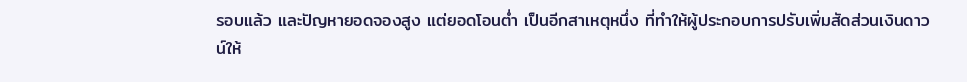รอบแล้ว และปัญหายอดจองสูง แต่ยอดโอนต่ำ เป็นอีกสาเหตุหนึ่ง ที่ทำให้ผู้ประกอบการปรับเพิ่มสัดส่วนเงินดาวน์ให้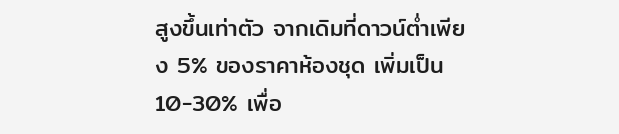สูงขึ้นเท่าตัว จากเดิมที่ดาวน์ต่ำเพียง 5% ของราคาห้องชุด เพิ่มเป็น 10-30% เพื่อ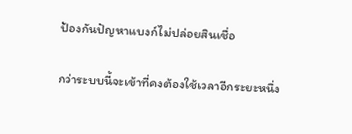ป้องกันปัญหาแบงก์ไม่ปล่อยสินเชื่อ

กว่าระบบนี้จะเข้าที่คงต้องใช้เวลาอีกระยะหนึ่ง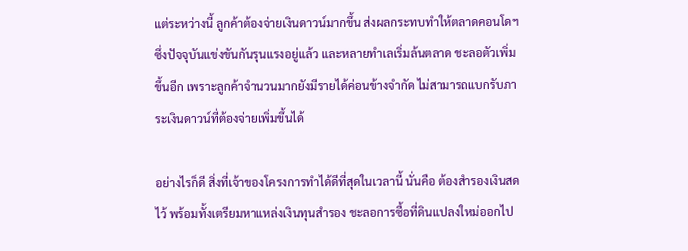แต่ระหว่างนี้ ลูกค้าต้องจ่ายเงินดาวน์มากขึ้น ส่งผลกระทบทำให้ตลาดคอนโดฯ ซึ่งปัจจุบันแข่งขันกันรุนแรงอยู่แล้ว และหลายทำเลเริ่มล้นตลาด ชะลอตัวเพิ่มขึ้นอีก เพราะลูกค้าจำนวนมากยังมีรายได้ค่อนข้างจำกัด ไม่สามารถแบกรับภาระเงินดาวน์ที่ต้องจ่ายเพิ่มขึ้นได้

อย่างไรก็ดี สิ่งที่เจ้าของโครงการทำได้ดีที่สุดในเวลานี้ นั่นคือ ต้องสำรองเงินสดไว้ พร้อมทั้งเตรียมหาแหล่งเงินทุนสำรอง ชะลอการซื้อที่ดินแปลงใหม่ออกไป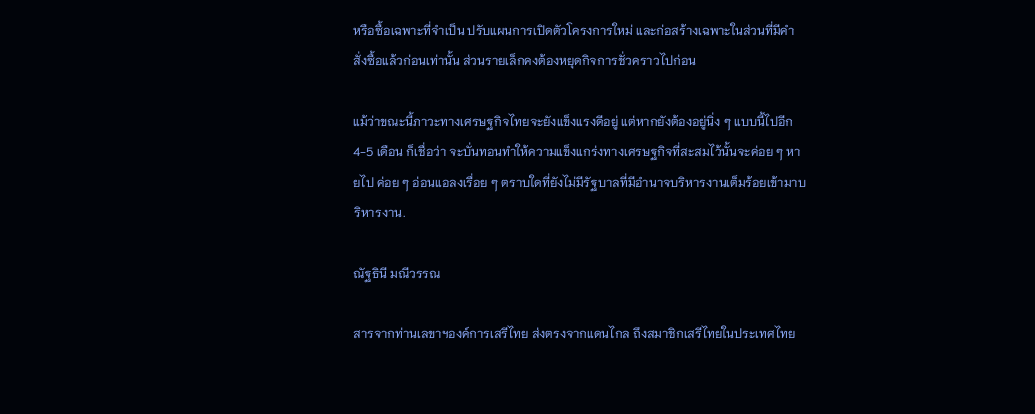หรือซื้อเฉพาะที่จำเป็น ปรับแผนการเปิดตัวโครงการใหม่ และก่อสร้างเฉพาะในส่วนที่มีคำสั่งซื้อแล้วก่อนเท่านั้น ส่วนรายเล็กคงต้องหยุดกิจการชั่วคราวไปก่อน

แม้ว่าขณะนี้ภาวะทางเศรษฐกิจไทยจะยังแข็งแรงดีอยู่ แต่หากยังต้องอยู่นิ่ง ๆ แบบนี้ไปอีก 4-5 เดือน ก็เชื่อว่า จะบั่นทอนทำให้ความแข็งแกร่งทางเศรษฐกิจที่สะสมไว้นั้นจะค่อย ๆ หายไป ค่อย ๆ อ่อนแอลงเรื่อย ๆ ตราบใดที่ยังไม่มีรัฐบาลที่มีอำนาจบริหารงานเต็มร้อยเข้ามาบริหารงาน.

ณัฐธินี มณีวรรณ

สารจากท่านเลขาฯองค์การเสรีไทย ส่งตรงจากแดนไกล ถึงสมาชิกเสรีไทยในประเทศไทย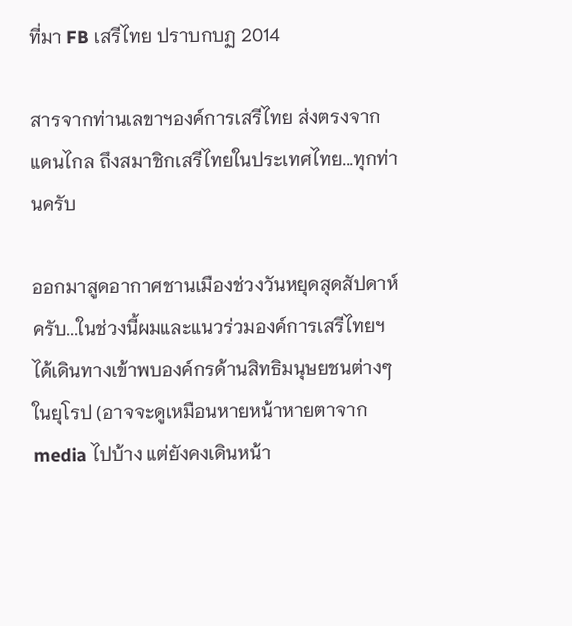ที่มา FB เสรีไทย ปราบกบฏ 2014

สารจากท่านเลขาฯองค์การเสรีไทย ส่งตรงจากแดนไกล ถึงสมาชิกเสรีไทยในประเทศไทย...ทุกท่านครับ

ออกมาสูดอากาศชานเมืองช่วงวันหยุดสุดสัปดาห์ครับ...ในช่วงนี้ผมและแนวร่วมองค์การเสรีไทยฯ ได้เดินทางเข้าพบองค์กรด้านสิทธิมนุษยชนต่างๆในยุโรป (อาจจะดูเหมือนหายหน้าหายตาจาก media ไปบ้าง แต่ยังคงเดินหน้า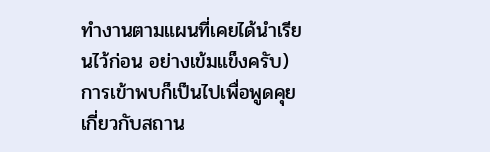ทำงานตามแผนที่เคยได้นำเรียนไว้ก่อน อย่างเข้มแข็งครับ) การเข้าพบก็เป็นไปเพื่อพูดคุยเกี่ยวกับสถาน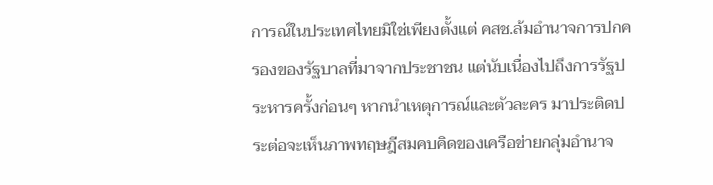การณ์ในประเทศไทยมิใช่เพียงตั้งแต่ คสช.ล้มอำนาจการปกครองของรัฐบาลที่มาจากประชาชน แต่นับเนื่องไปถึงการรัฐประหารครั้งก่อนๆ หากนำเหตุการณ์และตัวละคร มาประติดประต่อจะเห็นภาพทฤษฎีสมคบคิดของเครือข่ายกลุ่มอำนาจ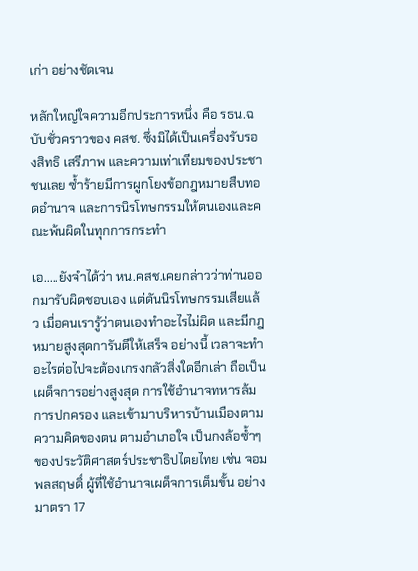เก่า อย่างชัดเจน

หลักใหญ่ใจความอีกประการหนึ่ง คือ รธน.ฉบับชั่วคราวของ คสช. ซึ่งมิได้เป็นเครื่องรับรองสิทธิ เสรีภาพ และความเท่าเทียมของประชาชนเลย ซ้ำร้ายมีการผูกโยงข้อกฎหมายสืบทอดอำนาจ และการนิรโทษกรรมให้ตนเองและคณะพ้นผิดในทุกการกระทำ

เอ.....ยังจำได้ว่า หน.คสช.เคยกล่าวว่าท่านออกมารับผิดชอบเอง แต่ดันนิรโทษกรรมเสียแล้ว เมื่อคนเรารู้ว่าตนเองทำอะไรไม่ผิด และมีกฎหมายสูงสุดการันตีให้เสร็จ อย่างนี้ เวลาจะทำอะไรต่อไปจะต้องเกรงกลัวสิ่งใดอีกเล่า ถือเป็นเผด็จการอย่างสูงสุด การใช้อำนาจทหารล้มการปกครอง และเข้ามาบริหารบ้านเมืองตามความคิดของตน ตามอำเภอใจ เป็นกงล้อซ้ำๆของประวัติศาสตร์ประชาธิปไตยไทย เช่น จอมพลสฤษดิ์ ผู้ที่ใช้อำนาจเผด็จการเต็มขั้น อย่างมาตรา 17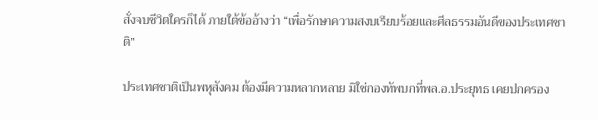สั่งจบชีวิตใครก็ได้ ภายใต้ข้ออ้างว่า “เพื่อรักษาความสงบเรียบร้อยและศีลธรรมอันดีของประเทศชาติ”

ประเทศชาติเป็นพหุสังคม ต้องมีความหลากหลาย มิใช่กองทัพบกที่พล.อ.ประยุทธ เคยปกครอง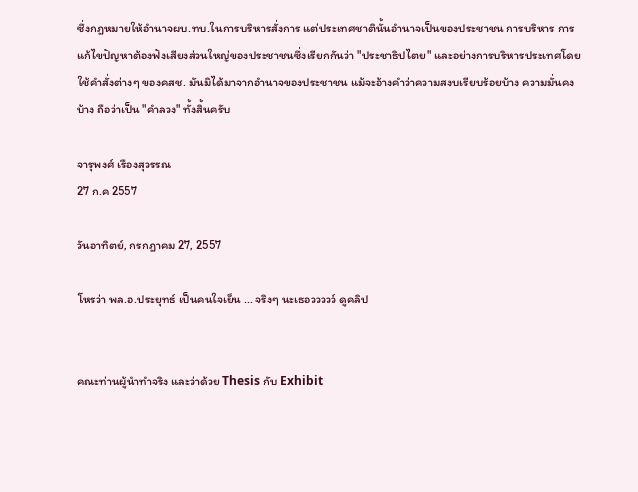ซึ่งกฎหมายให้อำนาจผบ.ทบ.ในการบริหารสั่งการ แต่ประเทศชาตินั้นอำนาจเป็นของประชาชน การบริหาร การแก้ไขปัญหาต้องฟังเสียงส่วนใหญ่ของประชาชนซึ่งเรียกกันว่า "ประชาธิปไตย" และอย่างการบริหารประเทศโดยใช้คำสั่งต่างๆ ของคสช. มันมิได้มาจากอำนาจของประชาชน แม้จะอ้างคำว่าความสงบเรียบร้อยบ้าง ความมั่นคงบ้าง ถือว่าเป็น "คำลวง" ทั้งสิ้นครับ

จารุพงศ์ เรืองสุวรรณ
27 ก.ค 2557

วันอาทิตย์, กรกฎาคม 27, 2557

โหรว่า พล.อ.ประยุทธ์ เป็นคนใจเย็น ... จริงๆ นะเธอววววว์ ดูคลิป


คณะท่านผู้นำทำจริง และว่าด้วย Thesis กับ Exhibit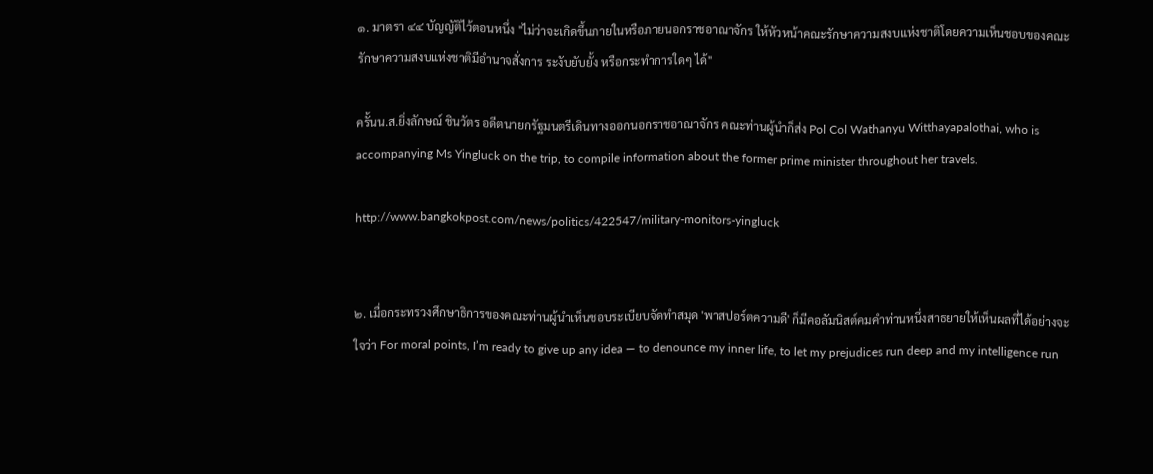๑. มาตรา ๔๔ บัญญัติไว้ตอนหนึ่ง "ไม่ว่าจะเกิดขึ้นภายในหรือภายนอกราชอาณาจักร ให้หัวหน้าคณะรักษาความสงบแห่งชาติโดยความเห็นชอบของคณะรักษาความสงบแห่งชาติมีอำนาจสั่งการ ระงับยับยั้ง หรือกระทำการใดๆ ได้"

ครั้นน.ส.ยิ่งลักษณ์ ชินวัตร อดีตนายกรัฐมนตรีเดินทางออกนอกราชอาณาจักร คณะท่านผู้นำก็ส่ง Pol Col Wathanyu Witthayapalothai, who is accompanying Ms Yingluck on the trip, to compile information about the former prime minister throughout her travels.

http://www.bangkokpost.com/news/politics/422547/military-monitors-yingluck


๒. เมื่อกระทรวงศึกษาธิการของคณะท่านผู้นำเห็นชอบระเบียบจัดทำสมุด 'พาสปอร์ตความดี' ก็มีคอลัมนิสต์คมคำท่านหนึ่งสาธยายให้เห็นผลที่ได้อย่างจะใจว่า For moral points, I’m ready to give up any idea — to denounce my inner life, to let my prejudices run deep and my intelligence run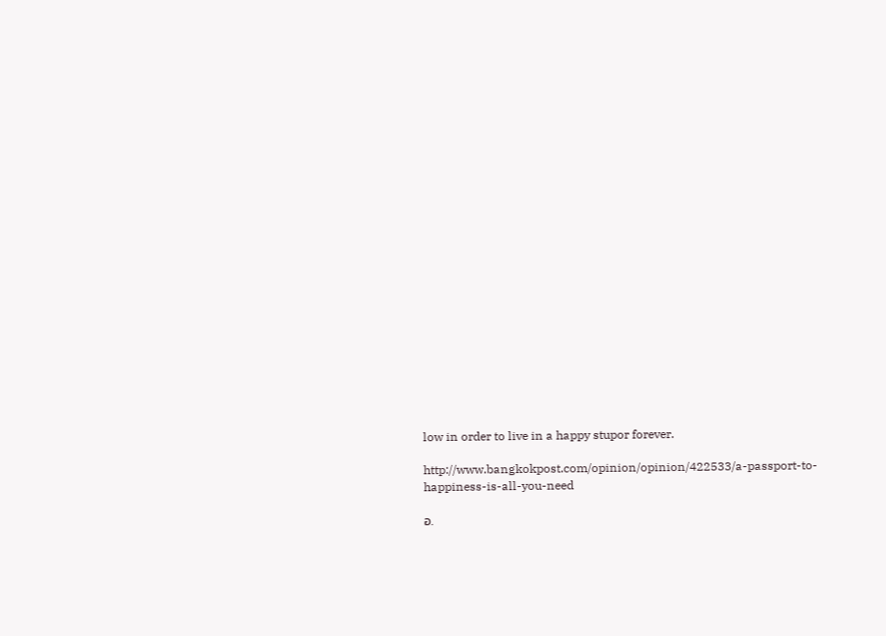low in order to live in a happy stupor forever.

http://www.bangkokpost.com/opinion/opinion/422533/a-passport-to-happiness-is-all-you-need

อ.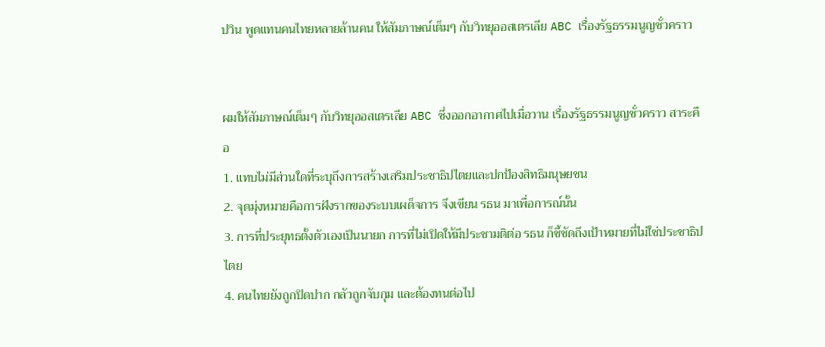ปวิน พูดแทนคนไทยหลายล้านคน ให้สัมภาษณ์เต็มๆ กับวิทยุออสเตรเลีย ABC เรื่องรัฐธรรมนูญชั่วคราว


ผมให้สัมภาษณ์เต็มๆ กับวิทยุออสเตรเลีย ABC ซึ่งออกอากาศไปเมื่อวาน เรื่องรัฐธรรมนูญชั่วคราว สาระคือ
1. แทบไม่มีส่วนใดที่ระบุถึงการสร้างเสริมประชาธิปไตยและปกป้องสิทธิมนุษยชน
2. จุดมุ่งหมายคือการฝังรากของระบบเผด็จการ จึงเขียน รธน มาเพื่อการณ์นั้น
3. การที่ประยุทธตั้งตัวเองเป็นนายก การที่ไม่เปิดให้มีประชามติต่อ รธน ก็ชี้ชัดถึงเป้าหมายที่ไม่ใช่ประชาธิปไตย
4. คนไทยยังถูกปิดปาก กลัวถูกจับกุม และต้องทนต่อไป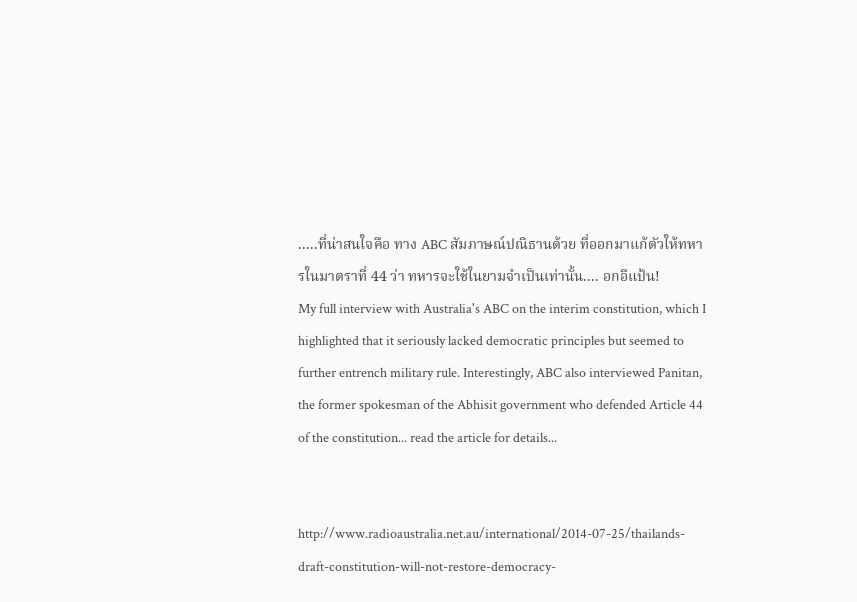.....ที่น่าสนใจคือ ทาง ABC สัมภาษณ์ปณิธานด้วย ที่ออกมาแก้ตัวให้ทหารในมาตราที่ 44 ว่า ทหารจะใช้ในยามจำเป็นเท่านั้น.... อกอีแป้น!
My full interview with Australia's ABC on the interim constitution, which I highlighted that it seriously lacked democratic principles but seemed to further entrench military rule. Interestingly, ABC also interviewed Panitan, the former spokesman of the Abhisit government who defended Article 44 of the constitution... read the article for details...


http://www.radioaustralia.net.au/international/2014-07-25/thailands-draft-constitution-will-not-restore-democracy-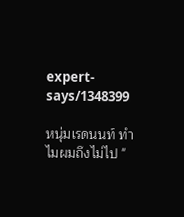expert-says/1348399

หนุ่มเรดนนท์ ทำไมผมถึงไม่ไป "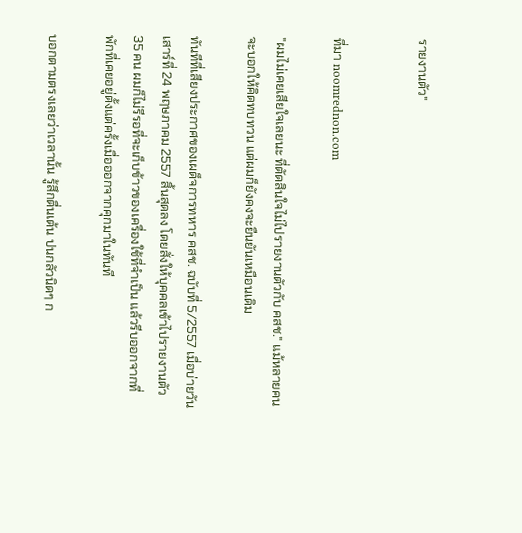รายงานตัว"


ที่มา noomrednon.com

"ผมไม่เคยเสียใจเลยนะ ที่ตัดสินใจไม่ไปรายงานตัวกับ คสช." แม้หลายคนจะบอกให้คิดทบทวน แต่ผมก็ยังคงจะยืนยันเหมือนเดิม

ทันทีที่เสียงประกาศของเผด็จการทหาร คสช. ฉบับที่ 5/2557 เมื่อบ่ายวันเสาร์ที่ 24 พฤษภาคม 2557 สิ้นสุดลง โดยสั่งให้บุคคลเข้าไปรายงานตัว 35 คน ผมก็ไม่รีรอที่จะเก็บข้าวของเครื่องใช้ที่จำเป็น แล้วรีบออกจากที่พักที่เคยอยู่ตั้งแต่ครั้งเมื่อออกจากคุกมาในทันที

บอกตามตรงเลยว่าเวลานั้น รู้สึกตื่นเต้น ปนกลัวนิดๆ ก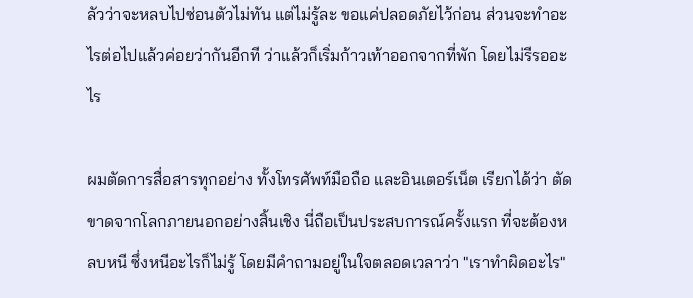ลัวว่าจะหลบไปซ่อนตัวไม่ทัน แต่ไม่รู้ละ ขอแค่ปลอดภัยไว้ก่อน ส่วนจะทำอะไรต่อไปแล้วค่อยว่ากันอีกที ว่าแล้วก็เริ่มก้าวเท้าออกจากที่พัก โดยไม่รีรออะไร

ผมตัดการสื่อสารทุกอย่าง ทั้งโทรศัพท์มือถือ และอินเตอร์เน็ต เรียกได้ว่า ตัดขาดจากโลกภายนอกอย่างสิ้นเชิง นี่ถือเป็นประสบการณ์ครั้งแรก ที่จะต้องหลบหนี ซึ่งหนีอะไรก็ไม่รู้ โดยมีคำถามอยู่ในใจตลอดเวลาว่า "เราทำผิดอะไร"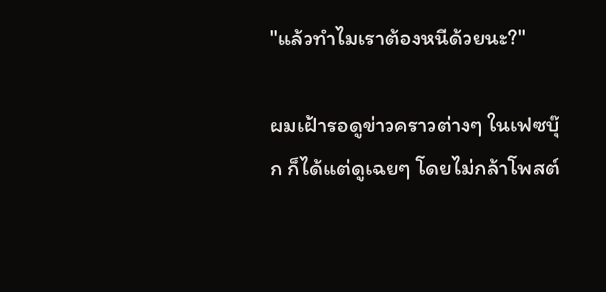"แล้วทำไมเราต้องหนีด้วยนะ?"

ผมเฝ้ารอดูข่าวคราวต่างๆ ในเฟซบุ๊ก ก็ได้แต่ดูเฉยๆ โดยไม่กล้าโพสต์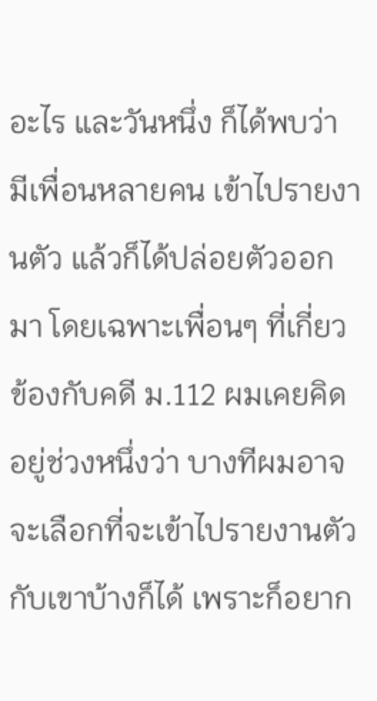อะไร และวันหนึ่ง ก็ได้พบว่า มีเพื่อนหลายคน เข้าไปรายงานตัว แล้วก็ได้ปล่อยตัวออกมา โดยเฉพาะเพื่อนๆ ที่เกี่ยวข้องกับคดี ม.112 ผมเคยคิดอยู่ช่วงหนึ่งว่า บางทีผมอาจจะเลือกที่จะเข้าไปรายงานตัวกับเขาบ้างก็ได้ เพราะก็อยาก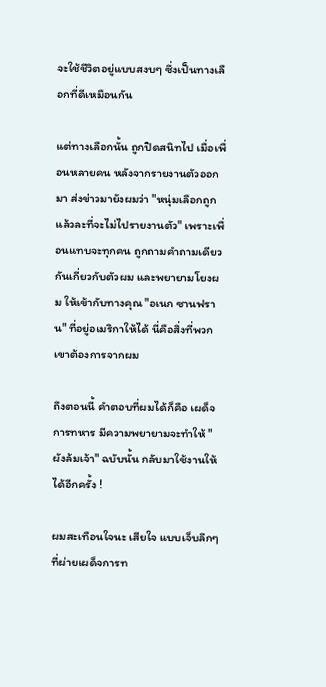จะใช้ชีวิตอยู่แบบสงบๆ ซึ่งเป็นทางเลือกที่ดีเหมือนกัน

แต่ทางเลือกนั้น ถูกปิดสนิทไป เมื่อเพื่อนหลายคน หลังจากรายงานตัวออกมา ส่งข่าวมายังผมว่า "หนุ่มเลือกถูกแล้วละที่จะไม่ไปรายงานตัว" เพราะเพื่อนแทบจะทุกคน ถูกถามคำถามเดียวกันเกี่ยวกับตัวผม และพยายามโยงผม ให้เข้ากับทางคุณ "อเนก ซานฟราน" ที่อยู่อเมริกาให้ได้ นี่คือสิ่งที่พวกเขาต้องการจากผม

ถึงตอนนี้ คำตอบที่ผมได้ก็คือ เผด็จการทหาร มีความพยายามจะทำให้ "ผังล้มเจ้า" ฉบับนั้น กลับมาใช้งานให้ได้อีกครั้ง !

ผมสะเทือนใจนะ เสียใจ แบบเจ็บลึกๆ ที่ผ่ายเผด็จการท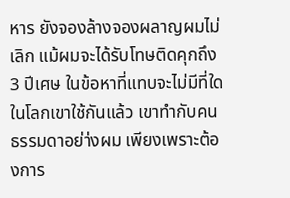หาร ยังจองล้างจองผลาญผมไม่เลิก แม้ผมจะได้รับโทษติดคุกถึง 3 ปีเศษ ในข้อหาที่แทบจะไม่มีที่ใดในโลกเขาใช้กันแล้ว เขาทำกับคนธรรมดาอย่า่งผม เพียงเพราะต้องการ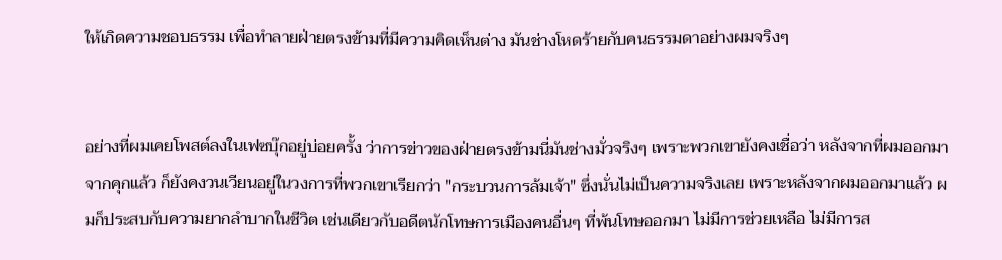ให้เกิดความชอบธรรม เพื่อทำลายฝ่ายตรงข้ามที่มีความคิดเห็นต่าง มันช่างโหดร้ายกับคนธรรมดาอย่างผมจริงๆ


อย่างที่ผมเคยโพสต์ลงในเฟซบุ๊กอยู่บ่อยครั้ง ว่าการข่าวของฝ่ายตรงข้ามนี่มันช่างมั่วจริงๆ เพราะพวกเขายังคงเชื่อว่า หลังจากที่ผมออกมาจากคุกแล้ว ก็ยังคงวนเวียนอยู่ในวงการที่พวกเขาเรียกว่า "กระบวนการล้มเจ้า" ซึ่งนั่นไม่เป็นความจริงเลย เพราะหลังจากผมออกมาแล้ว ผมก็ประสบกับความยากลำบากในชีวิต เช่นเดียวกับอดีตนักโทษการเมืองคนอื่นๆ ที่พ้นโทษออกมา ไม่มีการช่วยเหลือ ไม่มีการส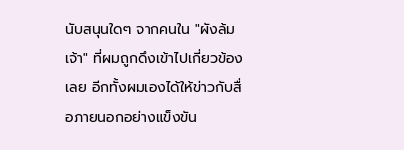นับสนุนใดๆ จากคนใน "ผังล้มเจ้า" ที่ผมถูกดึงเข้าไปเกี่ยวข้องเลย อีกทั้งผมเองได้ให้ข่าวกับสื่อภายนอกอย่างแข็งขัน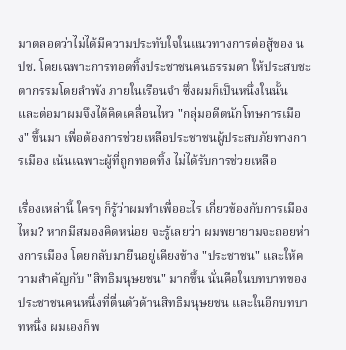มาตลอดว่าไม่ได้มีความประทับใจในแนวทางการต่อสู้ของ นปช. โดยเฉพาะการทอดทิ้งประชาชนคนธรรมดา ให้ประสบชะตากรรมโดยลำพัง ภายในเรือนจำ ซึ่งผมก็เป็นหนึ่งในนั้น และต่อมาผมจึงได้คิดเคลื่อนไหว "กลุ่มอดีตนักโทษการเมือง" ขึ้นมา เพื่อต้องการช่วยเหลือประชาชนผู้ประสบภัยทางการเมือง เน้นเฉพาะผู้ที่ถูกทอดทิ้ง ไม่ได้รับการช่วยเหลือ

เรื่องเหล่านี้ ใครๆ ก็รู้ว่าผมทำเพื่ออะไร เกี่ยวข้องกับการเมืองไหม? หากมีสมองคิดหน่อย จะรู้เลยว่า ผมพยายามจะถอยห่างการเมือง โดยกลับมายืนอยู่เคียงข้าง "ประชาชน" และให้ความสำคัญกับ "สิทธิมนุษยชน" มากขึ้น นั่นคือในบทบาทของประชาชนคนหนึ่งที่ตื่นตัวด้านสิทธิมนุษยชน และในอีกบทบาทหนึ่ง ผมเองก็พ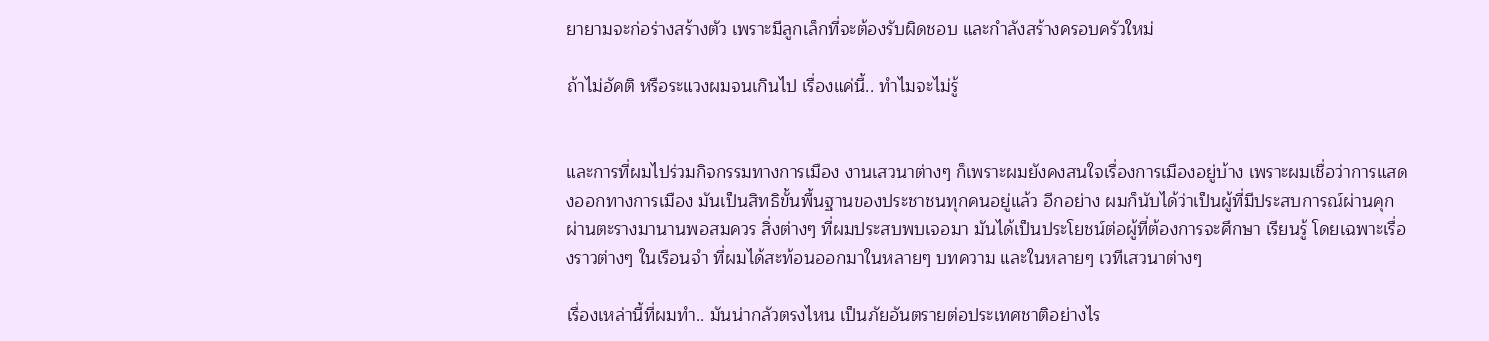ยายามจะก่อร่างสร้างตัว เพราะมีลูกเล็กที่จะต้องรับผิดชอบ และกำลังสร้างครอบครัวใหม่

ถ้าไม่อัคติ หรือระแวงผมจนเกินไป เรื่องแค่นี้.. ทำไมจะไม่รู้


และการที่ผมไปร่วมกิจกรรมทางการเมือง งานเสวนาต่างๆ ก็เพราะผมยังคงสนใจเรื่องการเมืองอยู่บ้าง เพราะผมเชื่อว่าการแสดงออกทางการเมือง มันเป็นสิทธิขั้นพื้นฐานของประชาชนทุกคนอยู่แล้ว อีกอย่าง ผมก็นับได้ว่าเป็นผู้ที่มีประสบการณ์ผ่านคุก ผ่านตะรางมานานพอสมควร สิ่งต่างๆ ที่ผมประสบพบเจอมา มันได้เป็นประโยชน์ต่อผู้ที่ต้องการจะศึกษา เรียนรู้ โดยเฉพาะเรื่องราวต่างๆ ในเรือนจำ ที่ผมได้สะท้อนออกมาในหลายๆ บทความ และในหลายๆ เวทีเสวนาต่างๆ

เรื่องเหล่านี้ที่ผมทำ.. มันน่ากลัวตรงไหน เป็นภัยอันตรายต่อประเทศชาติอย่างไร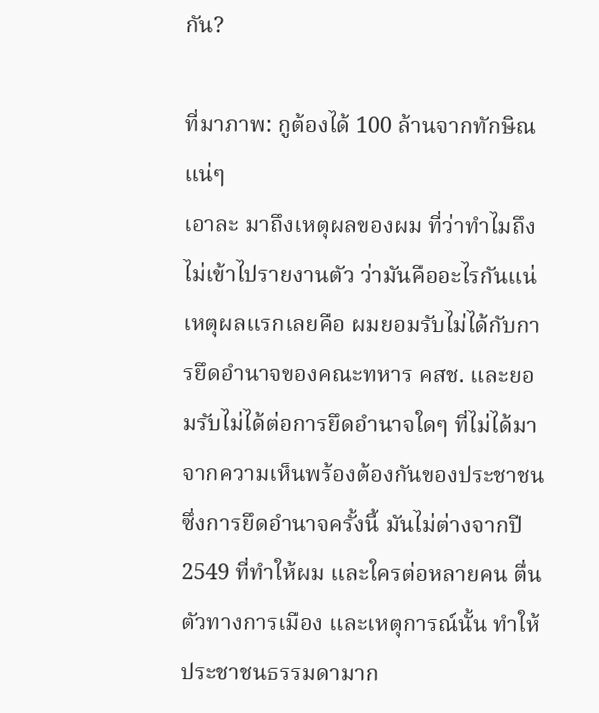กัน?

ที่มาภาพ: กูต้องได้ 100 ล้านจากทักษิณแน่ๆ
เอาละ มาถึงเหตุผลของผม ที่ว่าทำไมถึงไม่เข้าไปรายงานตัว ว่ามันคืออะไรกันแน่ เหตุผลแรกเลยคือ ผมยอมรับไม่ได้กับการยึดอำนาจของคณะทหาร คสช. และยอมรับไม่ได้ต่อการยึดอำนาจใดๆ ที่ไม่ได้มาจากความเห็นพร้องต้องกันของประชาชน ซึ่งการยึดอำนาจครั้งนี้ มันไม่ต่างจากปี 2549 ที่ทำให้ผม และใครต่อหลายคน ตื่นตัวทางการเมือง และเหตุการณ์นั้น ทำให้ประชาชนธรรมดามาก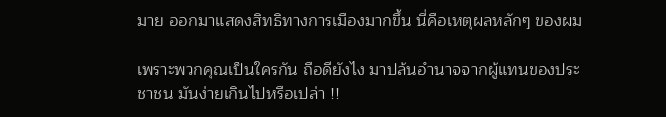มาย ออกมาแสดงสิทธิทางการเมืองมากขึ้น นี่คือเหตุผลหลักๆ ของผม

เพราะพวกคุณเป็นใครกัน ถือดียังไง มาปล้นอำนาจจากผู้แทนของประชาชน มันง่ายเกินไปหรือเปล่า !!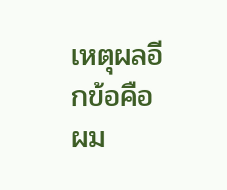เหตุผลอีกข้อคือ ผม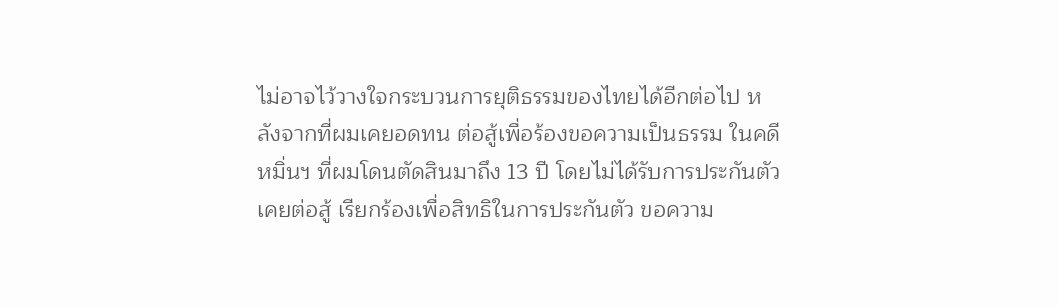ไม่อาจไว้วางใจกระบวนการยุติธรรมของไทยได้อีกต่อไป หลังจากที่ผมเคยอดทน ต่อสู้เพื่อร้องขอความเป็นธรรม ในคดีหมิ่นฯ ที่ผมโดนตัดสินมาถึง 13 ปี โดยไม่ได้รับการประกันตัว เคยต่อสู้ เรียกร้องเพื่อสิทธิในการประกันตัว ขอความ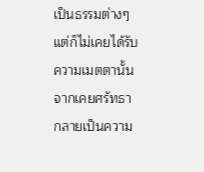เป็นธรรมต่างๆ แต่ก็ไม่เคยได้รับความเมตตานั้น จากเคยศรัทธา กลายเป็นความ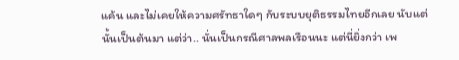แค้น และไม่เคยให้ความศรัทธาใดๆ กับระบบยุติธรรมไทยอีกเลย นับแต่นั้นเป็นต้นมา แต่ว่า.. นั่นเป็นกรณีศาลพลเรือนนะ แต่นี่ยิ่งกว่า เพ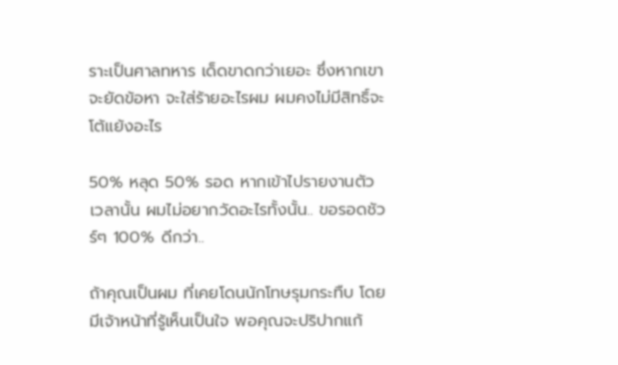ราะเป็นศาลทหาร เด็ดขาดกว่าเยอะ ซึ่งหากเขาจะยัดข้อหา จะใส่ร้ายอะไรผม ผมคงไม่มีสิทธิ์จะโต้แย้งอะไร

50% หลุด 50% รอด หากเข้าไปรายงานตัว เวลานั้น ผมไม่อยากวัดอะไรทั้งนั้น.. ขอรอดชัวร์ๆ 100% ดีกว่า..

ถ้าคุณเป็นผม ที่เคยโดนนักโทษรุมกระทืบ โดยมีเจ้าหน้าที่รู้เห็นเป็นใจ พอคุณจะปริปากแก้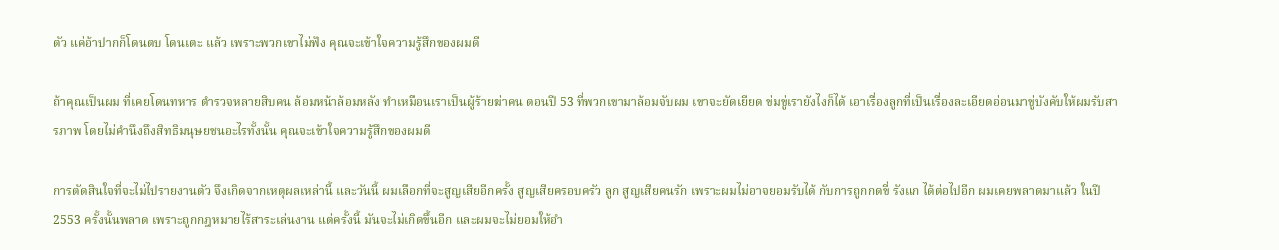ตัว แค่อ้าปากก็โดนตบ โดนเตะ แล้ว เพราะพวกเขาไม่ฟัง คุณจะเข้าใจความรู้สึกของผมดี

ถ้าคุณเป็นผม ที่เคยโดนทหาร ตำรวจหลายสิบคน ล้อมหน้าล้อมหลัง ทำเหมือนเราเป็นผู้ร้ายฆ่าคน ตอนปี 53 ที่พวกเขามาล้อมจับผม เขาจะยัดเยียด ข่มขู่เรายังไงก็ได้ เอาเรื่องลูกที่เป็นเรื่องละเอียดอ่อนมาขู่บังคับให้ผมรับสารภาพ โดยไม่คำนึงถึงสิทธิมนุษยชนอะไรทั้งนั้น คุณจะเข้าใจความรู้สึกของผมดี

การตัดสินใจที่จะไม่ไปรายงานตัว จึงเกิดจากเหตุผลเหล่านี้ และวันนี้ ผมเลือกที่จะสูญเสียอีกครั้ง สูญเสียครอบครัว ลูก สูญเสียคนรัก เพราะผมไม่อาจยอมรับได้ กับการถูกกดขี่ รังแก ได้ต่อไปอีก ผมเคยพลาดมาแล้ว ในปี 2553 ครั้งนั้นพลาด เพราะถูกกฎหมายไร้สาระเล่นงาน แต่ครั้งนี้ มันจะไม่เกิดขึ้นอีก และผมจะไม่ยอมให้อำ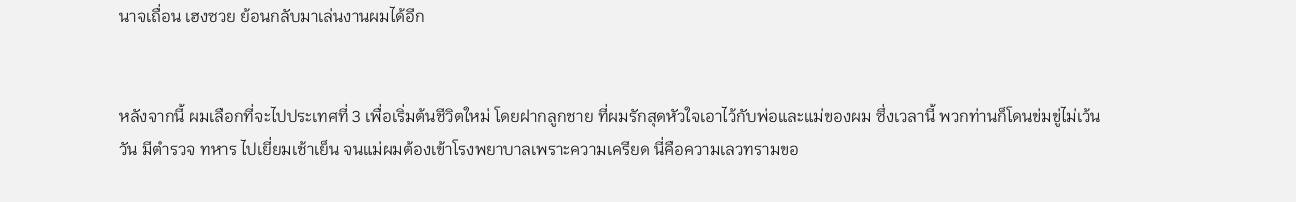นาจเถื่อน เฮงซวย ย้อนกลับมาเล่นงานผมได้อีก


หลังจากนี้ ผมเลือกที่จะไปประเทศที่ 3 เพื่อเริ่มต้นชีวิตใหม่ โดยฝากลูกชาย ที่ผมรักสุดหัวใจเอาไว้กับพ่อและแม่ของผม ซึ่งเวลานี้ พวกท่านก็โดนข่มขู่ไม่เว้นวัน มีตำรวจ ทหาร ไปเยี่ยมเช้าเย็น จนแม่ผมต้องเข้าโรงพยาบาลเพราะความเครียด นี่คือความเลวทรามขอ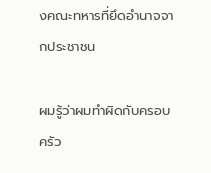งคณะทหารที่ยึดอำนาจจากประชาชน

ผมรู้ว่าผมทำผิดกับครอบครัว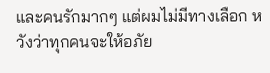และคนรักมากๆ แต่ผมไม่มีทางเลือก หวังว่าทุกคนจะให้อภัย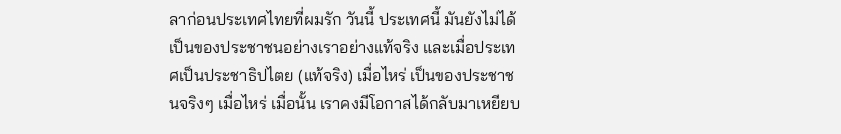ลาก่อนประเทศไทยที่ผมรัก วันนี้ ประเทศนี้ มันยังไม่ได้เป็นของประชาชนอย่างเราอย่างแท้จริง และเมื่อประเทศเป็นประชาธิปไตย (แท้จริง) เมื่อไหร่ เป็นของประชาชนจริงๆ เมื่อไหร่ เมื่อนั้น เราคงมีโอกาสได้กลับมาเหยียบ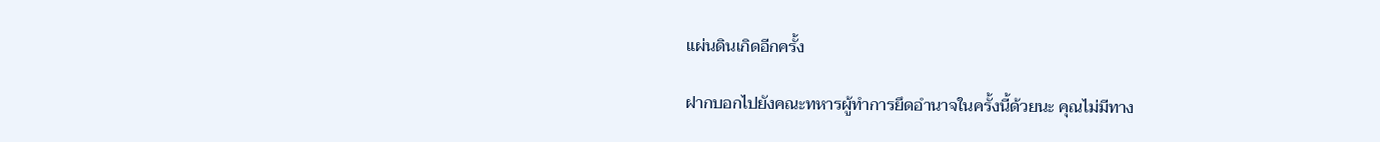แผ่นดินเกิดอีกครั้ง

ฝากบอกไปยังคณะทหารผู้ทำการยึดอำนาจในครั้งนี้ด้วยนะ คุณไม่มีทาง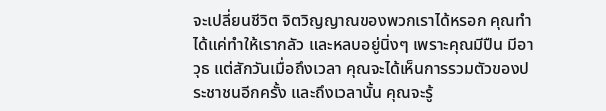จะเปลี่ยนชีวิต จิตวิญญาณของพวกเราได้หรอก คุณทำได้แค่ทำให้เรากลัว และหลบอยู่นิ่งๆ เพราะคุณมีปืน มีอาวุธ แต่สักวันเมื่อถึงเวลา คุณจะได้เห็นการรวมตัวของประชาชนอีกครั้ง และถึงเวลานั้น คุณจะรู้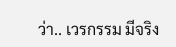ว่า.. เวรกรรม มีจริง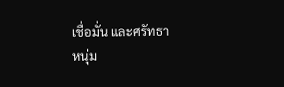เชื่อมั่น และศรัทธา
หนุ่ม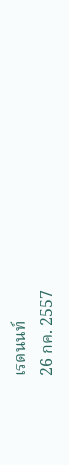เรดนนท์
26 กค. 2557